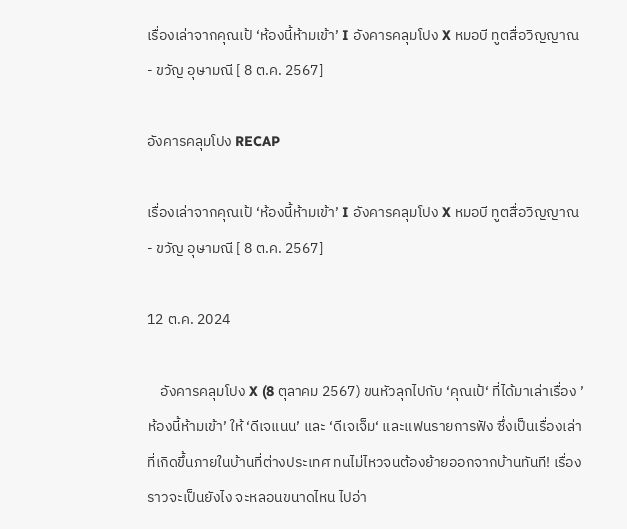เรื่องเล่าจากคุณเป้ ‘ห้องนี้ห้ามเข้า’ I อังคารคลุมโปง X หมอบี ทูตสื่อวิญญาณ - ขวัญ อุษามณี [ 8 ต.ค. 2567]

อังคารคลุมโปง RECAP

เรื่องเล่าจากคุณเป้ ‘ห้องนี้ห้ามเข้า’ I อังคารคลุมโปง X หมอบี ทูตสื่อวิญญาณ - ขวัญ อุษามณี [ 8 ต.ค. 2567]

12 ต.ค. 2024

    อังคารคลุมโปง X (8 ตุลาคม 2567) ขนหัวลุกไปกับ ‘คุณเป้‘ ที่ได้มาเล่าเรื่อง ’ห้องนี้ห้ามเข้า’ ให้ ‘ดีเจแนน’ และ ‘ดีเจเจ็ม‘ และแฟนรายการฟัง ซึ่งเป็นเรื่องเล่าที่เกิดขึ้นภายในบ้านที่ต่างประเทศ ทนไม่ไหวจนต้องย้ายออกจากบ้านทันที! เรื่องราวจะเป็นยังไง จะหลอนขนาดไหน ไปอ่า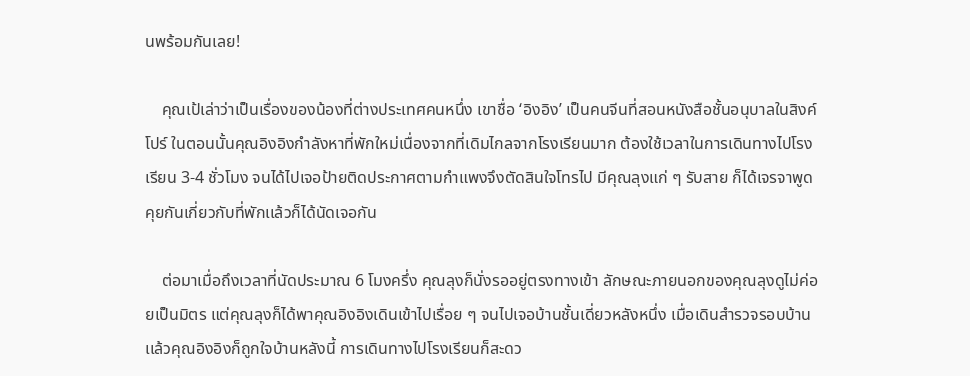นพร้อมกันเลย!

    คุณเป้เล่าว่าเป็นเรื่องของน้องที่ต่างประเทศคนหนึ่ง เขาชื่อ ‘อิงอิง’ เป็นคนจีนที่สอนหนังสือชั้นอนุบาลในสิงค์โปร์ ในตอนนั้นคุณอิงอิงกำลังหาที่พักใหม่เนื่องจากที่เดิมไกลจากโรงเรียนมาก ต้องใช้เวลาในการเดินทางไปโรงเรียน 3-4 ชั่วโมง จนได้ไปเจอป้ายติดประกาศตามกำแพงจึงตัดสินใจโทรไป มีคุณลุงแก่ ๆ รับสาย ก็ได้เจรจาพูดคุยกันเกี่ยวกับที่พักเเล้วก็ได้นัดเจอกัน

    ต่อมาเมื่อถึงเวลาที่นัดประมาณ 6 โมงครึ่ง คุณลุงก็นั่งรออยู่ตรงทางเข้า ลักษณะภายนอกของคุณลุงดูไม่ค่อยเป็นมิตร แต่คุณลุงก็ได้พาคุณอิงอิงเดินเข้าไปเรื่อย ๆ จนไปเจอบ้านชั้นเดี่ยวหลังหนึ่ง เมื่อเดินสำรวจรอบบ้านเเล้วคุณอิงอิงก็ถูกใจบ้านหลังนี้ การเดินทางไปโรงเรียนก็สะดว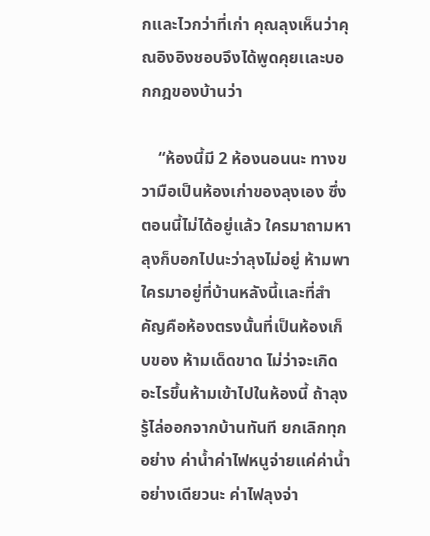กเเละไวกว่าที่เก่า คุณลุงเห็นว่าคุณอิงอิงชอบจึงได้พูดคุยเเละบอกกฎของบ้านว่า

    “ห้องนี้มี 2 ห้องนอนนะ ทางขวามือเป็นห้องเก่าของลุงเอง ซึ่งตอนนี้ไม่ได้อยู่เเล้ว ใครมาถามหาลุงก็บอกไปนะว่าลุงไม่อยู่ ห้ามพาใครมาอยู่ที่บ้านหลังนี้เเละที่สำคัญคือห้องตรงนั้นที่เป็นห้องเก็บของ ห้ามเด็ดขาด ไม่ว่าจะเกิดอะไรขึ้นห้ามเข้าไปในห้องนี้ ถ้าลุงรู้ไล่ออกจากบ้านทันที ยกเลิกทุกอย่าง ค่าน้ำค่าไฟหนูจ่ายเเค่ค่าน้ำอย่างเดียวนะ ค่าไฟลุงจ่า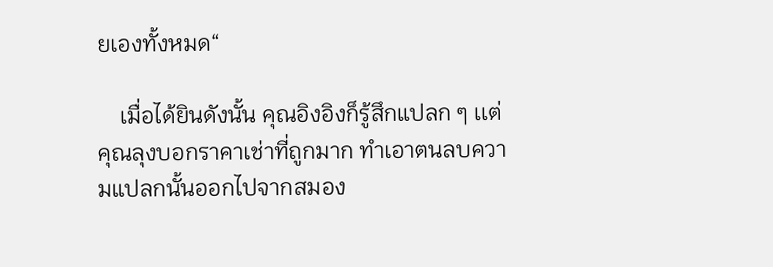ยเองทั้งหมด“

    เมื่อได้ยินดังนั้น คุณอิงอิงก็รู้สึกแปลก ๆ เเต่คุณลุงบอกราคาเช่าที่ถูกมาก ทำเอาตนลบความแปลกนั้นออกไปจากสมอง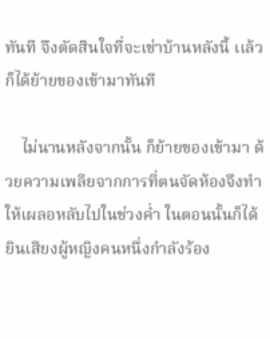ทันที จึงตัดสินใจที่จะเช่าบ้านหลังนี้ เเล้วก็ได้ย้ายของเข้ามาทันที

    ไม่นานหลังจากนั้น ก็ย้ายของเข้ามา ด้วยความเพลียจากการที่ตนจัดห้องจึงทำให้เผลอหลับไปในช่วงค่ำ ในตอนนั้นก็ได้ยินเสียงผู้หญิงคนหนึ่งกำลังร้อง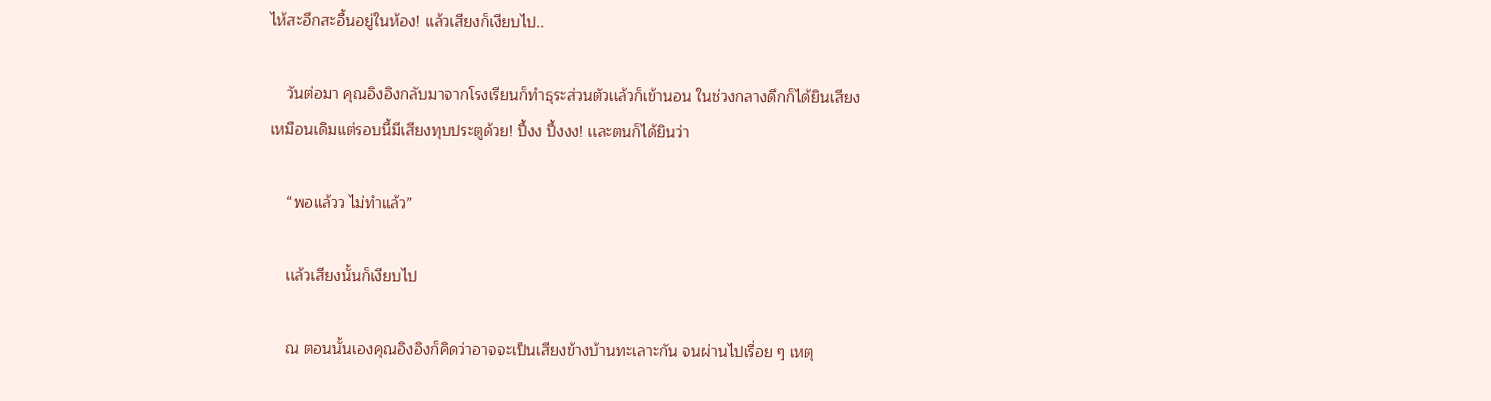ไห้สะอึกสะอื้นอยู่ในห้อง! เเล้วเสียงก็เงียบไป..

    วันต่อมา คุณอิงอิงกลับมาจากโรงเรียนก็ทำธุระส่วนตัวเเล้วก็เข้านอน ในช่วงกลางดึกก็ได้ยินเสียงเหมือนเดิมเเต่รอบนี้มีเสียงทุบประตูด้วย! ปึ้งง ปึ้งงง! เเละตนก็ได้ยินว่า

    “พอแล้วว ไม่ทำแล้ว”

    เเล้วเสียงนั้นก็เงียบไป

    ณ ตอนนั้นเองคุณอิงอิงก็คิดว่าอาจจะเป็นเสียงข้างบ้านทะเลาะกัน จนผ่านไปเรื่อย ๆ เหตุ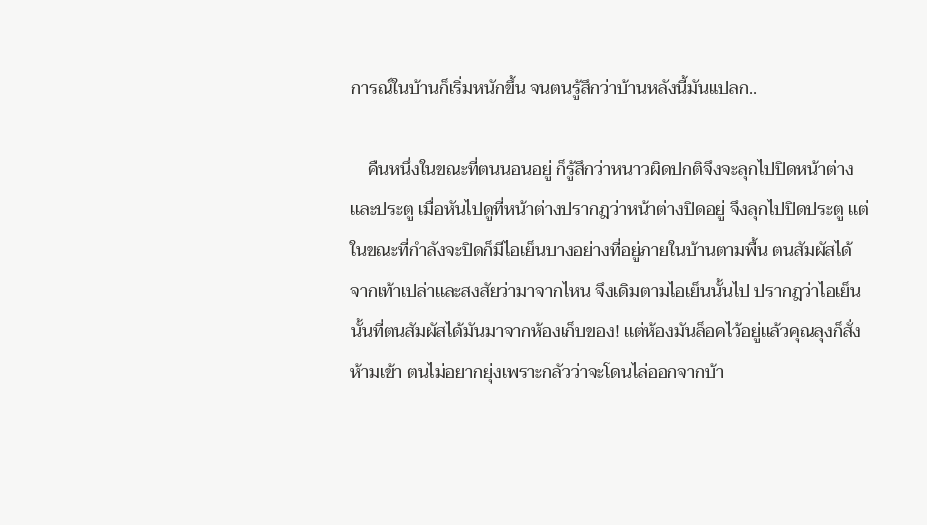การณ์ในบ้านก็เริ่มหนักขึ้น จนตนรู้สึกว่าบ้านหลังนี้มันแปลก..

    คืนหนึ่งในขณะที่ตนนอนอยู่ ก็รู้สึกว่าหนาวผิดปกติจึงจะลุกไปปิดหน้าต่างเเละประตู เมื่อหันไปดูที่หน้าต่างปรากฎว่าหน้าต่างปิดอยู่ จึงลุกไปปิดประตู เเต่ในขณะที่กำลังจะปิดก็มีไอเย็นบางอย่างที่อยู่ภายในบ้านตามพื้น ตนสัมผัสได้จากเท้าเปล่าเเละสงสัยว่ามาจากไหน จึงเดิมตามไอเย็นนั้นไป ปรากฎว่าไอเย็นนั้นที่ตนสัมผัสได้มันมาจากห้องเก็บของ! เเต่ห้องมันล็อคไว้อยู่เเล้วคุณลุงก็สั่งห้ามเข้า ตนไม่อยากยุ่งเพราะกลัวว่าจะโดนไล่ออกจากบ้า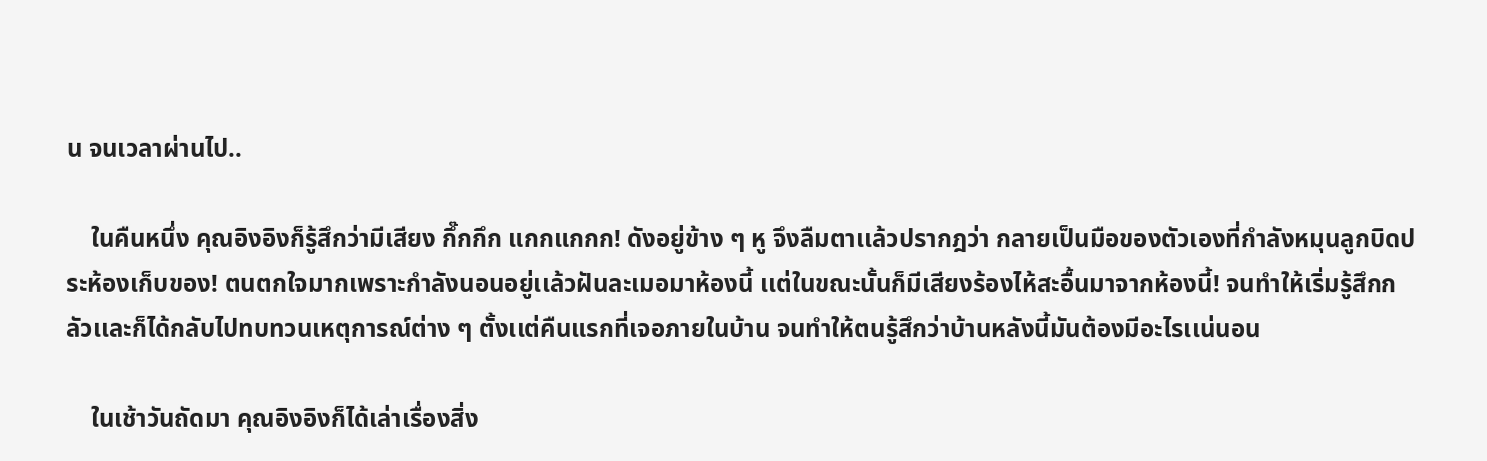น จนเวลาผ่านไป..

    ในคืนหนึ่ง คุณอิงอิงก็รู้สึกว่ามีเสียง กึ๊กกึก แกกแกกก! ดังอยู่ข้าง ๆ หู จึงลืมตาเเล้วปรากฎว่า กลายเป็นมือของตัวเองที่กำลังหมุนลูกบิดประห้องเก็บของ! ตนตกใจมากเพราะกำลังนอนอยู่เเล้วฝันละเมอมาห้องนี้ เเต่ในขณะนั้นก็มีเสียงร้องไห้สะอื้นมาจากห้องนี้! จนทำให้เริ่มรู้สึกกลัวเเละก็ได้กลับไปทบทวนเหตุการณ์ต่าง ๆ ตั้งเเต่คืนแรกที่เจอภายในบ้าน จนทำให้ตนรู้สึกว่าบ้านหลังนี้มันต้องมีอะไรเเน่นอน

    ในเช้าวันถัดมา คุณอิงอิงก็ได้เล่าเรื่องสิ่ง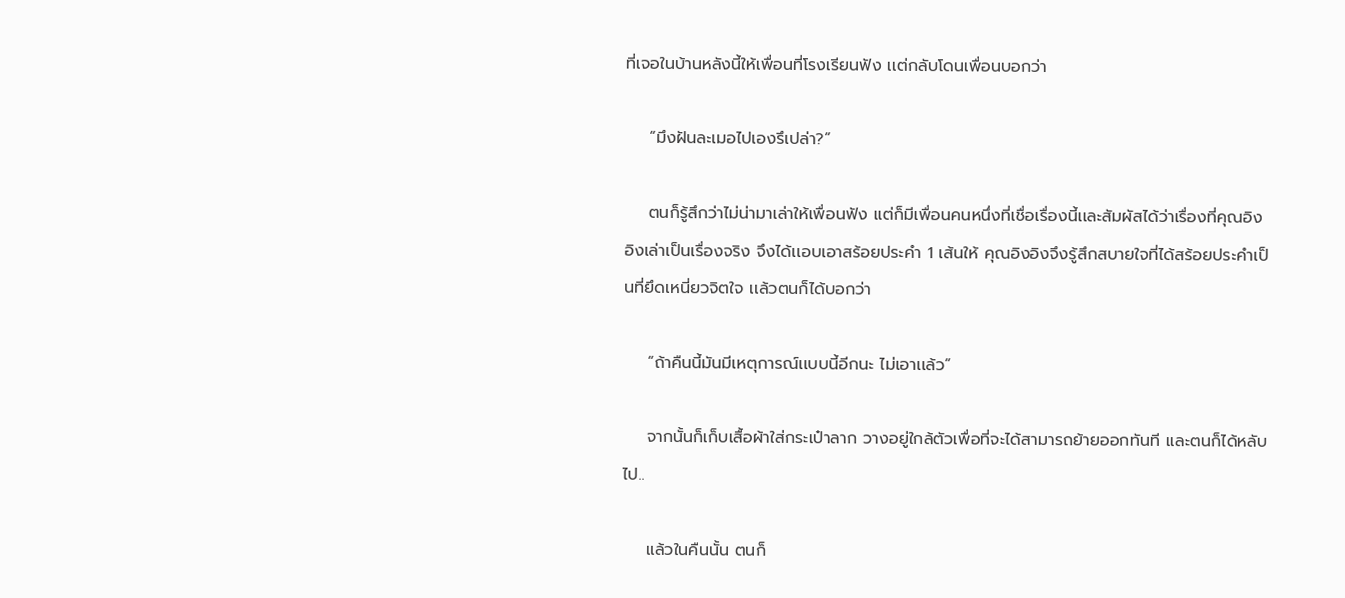ที่เจอในบ้านหลังนี้ให้เพื่อนที่โรงเรียนฟัง เเต่กลับโดนเพื่อนบอกว่า

    “มึงฝันละเมอไปเองรึเปล่า?”

    ตนก็รู้สึกว่าไม่น่ามาเล่าให้เพื่อนฟัง เเต่ก็มีเพื่อนคนหนึ่งที่เชื่อเรื่องนี้เเละสัมผัสได้ว่าเรื่องที่คุณอิงอิงเล่าเป็นเรื่องจริง จึงได้เเอบเอาสร้อยประคำ 1 เส้นให้ คุณอิงอิงจึงรู้สึกสบายใจที่ได้สร้อยประคำเป็นที่ยึดเหนี่ยวจิตใจ เเล้วตนก็ได้บอกว่า

    “ถ้าคืนนี้มันมีเหตุการณ์เเบบนี้อีกนะ ไม่เอาเเล้ว”

    จากนั้นก็เก็บเสื้อผ้าใส่กระเป๋าลาก วางอยู่ใกล้ตัวเพื่อที่จะได้สามารถย้ายออกทันที เเละตนก็ได้หลับไป..

    แล้วในคืนนั้น ตนก็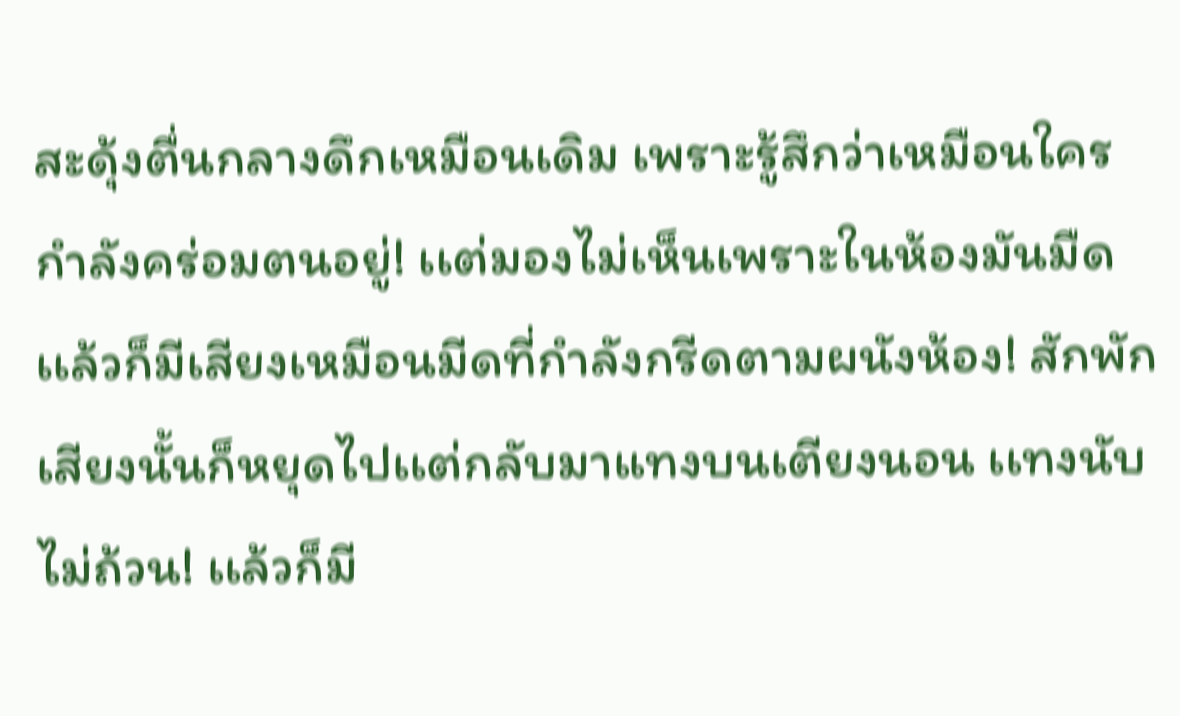สะดุ้งตื่นกลางดึกเหมือนเดิม เพราะรู้สึกว่าเหมือนใครกำลังคร่อมตนอยู่! เเต่มองไม่เห็นเพราะในห้องมันมืด เเล้วก็มีเสียงเหมือนมีดที่กำลังกรีดตามผนังห้อง! สักพักเสียงนั้นก็หยุดไปเเต่กลับมาแทงบนเตียงนอน เเทงนับไม่ถ้วน! เเล้วก็มี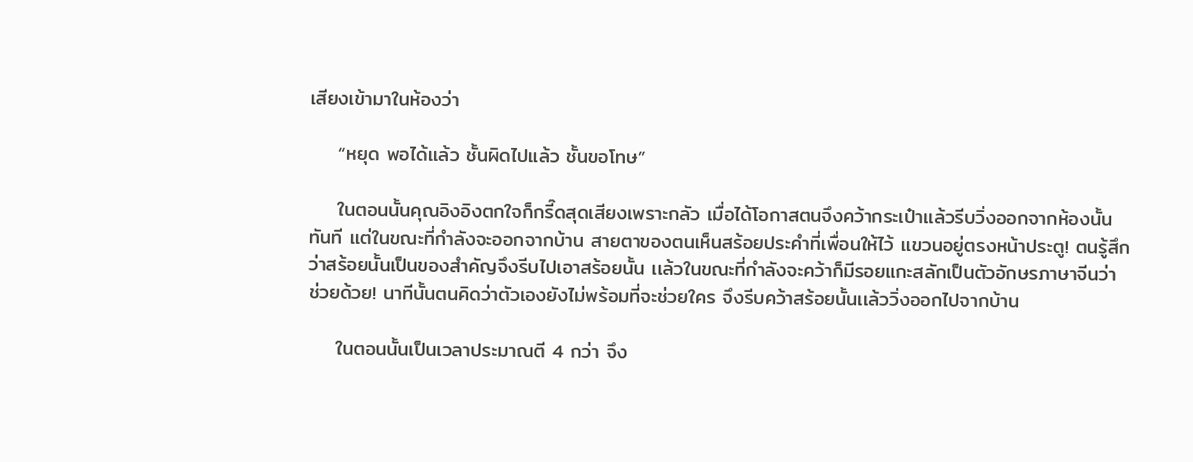เสียงเข้ามาในห้องว่า

    “หยุด พอได้เเล้ว ชั้นผิดไปแล้ว ชั้นขอโทษ”

    ในตอนนั้นคุณอิงอิงตกใจก็กรี๊ดสุดเสียงเพราะกลัว เมื่อได้โอกาสตนจึงคว้ากระเป๋าเเล้วรีบวิ่งออกจากห้องนั้นทันที เเต่ในขณะที่กำลังจะออกจากบ้าน สายตาของตนเห็นสร้อยประคำที่เพื่อนให้ไว้ เเขวนอยู่ตรงหน้าประตู! ตนรู้สึกว่าสร้อยนั้นเป็นของสำคัญจึงรีบไปเอาสร้อยนั้น เเล้วในขณะที่กำลังจะคว้าก็มีรอยแกะสลักเป็นตัวอักษรภาษาจีนว่า ช่วยด้วย! นาทีนั้นตนคิดว่าตัวเองยังไม่พร้อมที่จะช่วยใคร จึงรีบคว้าสร้อยนั้นเเล้ววิ่งออกไปจากบ้าน

    ในตอนนั้นเป็นเวลาประมาณตี 4 กว่า จึง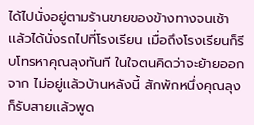ได้ไปนั่งอยู่ตามร้านขายของข้างทางจนเช้า เเล้วได้นั่งรถไปที่โรงเรียน เมื่อถึงโรงเรียนก็รีบโทรหาคุณลุงทันที ในใจตนคิดว่าจะย้ายออกจาก ไม่อยู่เเล้วบ้านหลังนี้ สักพักหนึ่งคุณลุงก็รับสายเเล้วพูด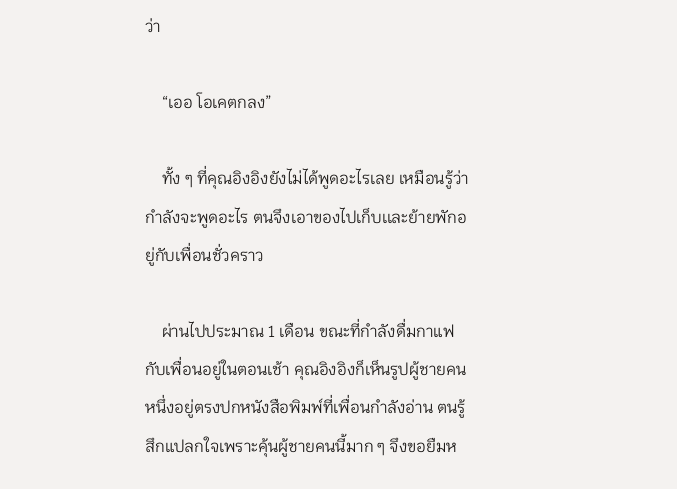ว่า

    “เออ โอเคตกลง”

    ทั้ง ๆ ที่คุณอิงอิงยังไม่ได้พูดอะไรเลย เหมือนรู้ว่ากำลังจะพูดอะไร ตนจึงเอาของไปเก็บเเละย้ายพักอยู่กับเพื่อนชั่วคราว

    ผ่านไปประมาณ 1 เดือน ขณะที่กำลังดื่มกาแฟกับเพื่อนอยู่ในตอนเช้า คุณอิงอิงก็เห็นรูปผู้ชายคนหนึ่งอยู่ตรงปกหนังสือพิมพ์ที่เพื่อนกำลังอ่าน ตนรู้สึกแปลกใจเพราะคุ้นผู้ชายคนนี้มาก ๆ จึงขอยืมห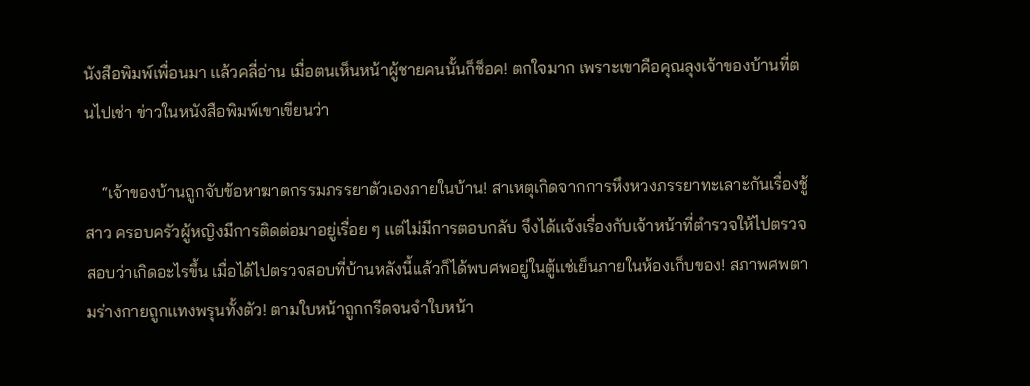นังสือพิมพ์เพื่อนมา เเล้วคลี่อ่าน เมื่อตนเห็นหน้าผู้ชายคนนั้นก็ช็อค! ตกใจมาก เพราะเขาคือคุณลุงเจ้าของบ้านที่ตนไปเช่า ข่าวในหนังสือพิมพ์เขาเขียนว่า

    “เจ้าของบ้านถูกจับข้อหาฆาตกรรมภรรยาตัวเองภายในบ้าน! สาเหตุเกิดจากการหึงหวงภรรยาทะเลาะกันเรื่องชู้สาว ครอบครัวผู้หญิงมีการติดต่อมาอยู่เรื่อย ๆ เเต่ไม่มีการตอบกลับ จึงได้เเจ้งเรื่องกับเจ้าหน้าที่ตำรวจให้ไปตรวจสอบว่าเกิดอะไรขึ้น เมื่อได้ไปตรวจสอบที่บ้านหลังนี้เเล้วก็ได้พบศพอยู่ในตู้เเช่เย็นภายในห้องเก็บของ! สภาพศพตามร่างกายถูกเเทงพรุนทั้งตัว! ตามใบหน้าถูกกรีดจนจำใบหน้า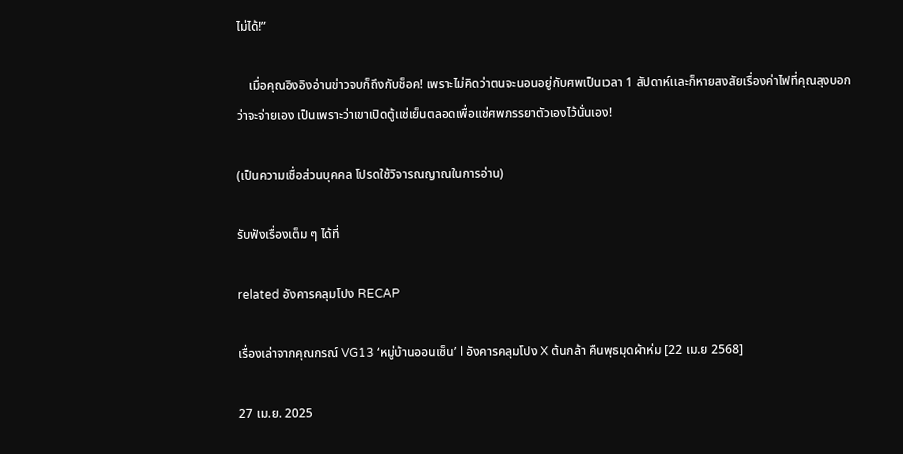ไม่ได้!”

    เมื่อคุณอิงอิงอ่านข่าวจบก็ถึงกับช็อค! เพราะไม่คิดว่าตนจะนอนอยู่กับศพเป็นเวลา 1 สัปดาห์เเละก็หายสงสัยเรื่องค่าไฟที่คุณลุงบอกว่าจะจ่ายเอง เป็นเพราะว่าเขาเปิดตู้เเช่เย็นตลอดเพื่อแช่ศพภรรยาตัวเองไว้นั่นเอง!

(เป็นความเชื่อส่วนบุคคล โปรดใช้วิจารณญาณในการอ่าน)

รับฟังเรื่องเต็ม ๆ ได้ที่

related อังคารคลุมโปง RECAP

เรื่องเล่าจากคุณกรณ์ VG13 ‘หมู่บ้านออนเซ็น’ l อังคารคลุมโปง X ต้นกล้า คืนพุธมุดผ้าห่ม [22 เม.ย 2568]

27 เม.ย. 2025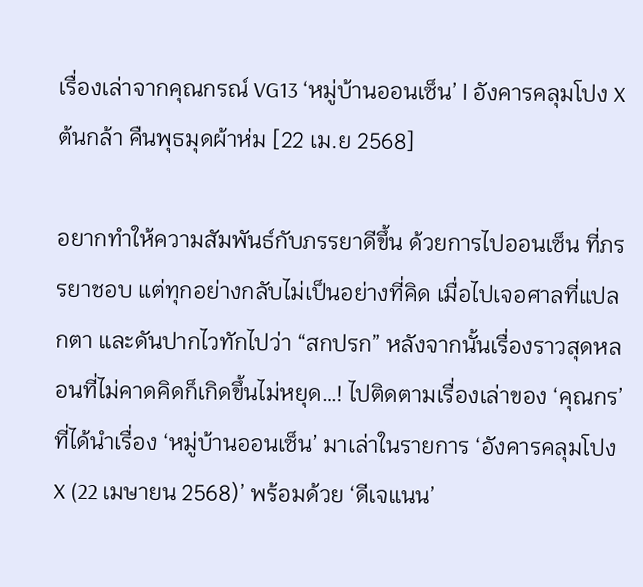เรื่องเล่าจากคุณกรณ์ VG13 ‘หมู่บ้านออนเซ็น’ l อังคารคลุมโปง X ต้นกล้า คืนพุธมุดผ้าห่ม [22 เม.ย 2568]

อยากทำให้ความสัมพันธ์กับภรรยาดีขึ้น ด้วยการไปออนเซ็น ที่ภรรยาชอบ แต่ทุกอย่างกลับไม่เป็นอย่างที่คิด เมื่อไปเจอศาลที่แปลกตา และดันปากไวทักไปว่า “สกปรก” หลังจากนั้นเรื่องราวสุดหลอนที่ไม่คาดคิดก็เกิดขึ้นไม่หยุด…! ไปติดตามเรื่องเล่าของ ‘คุณกร’ ที่ได้นำเรื่อง ‘หมู่บ้านออนเซ็น’ มาเล่าในรายการ ‘อังคารคลุมโปง X (22 เมษายน 2568)’ พร้อมด้วย ‘ดีเจแนน’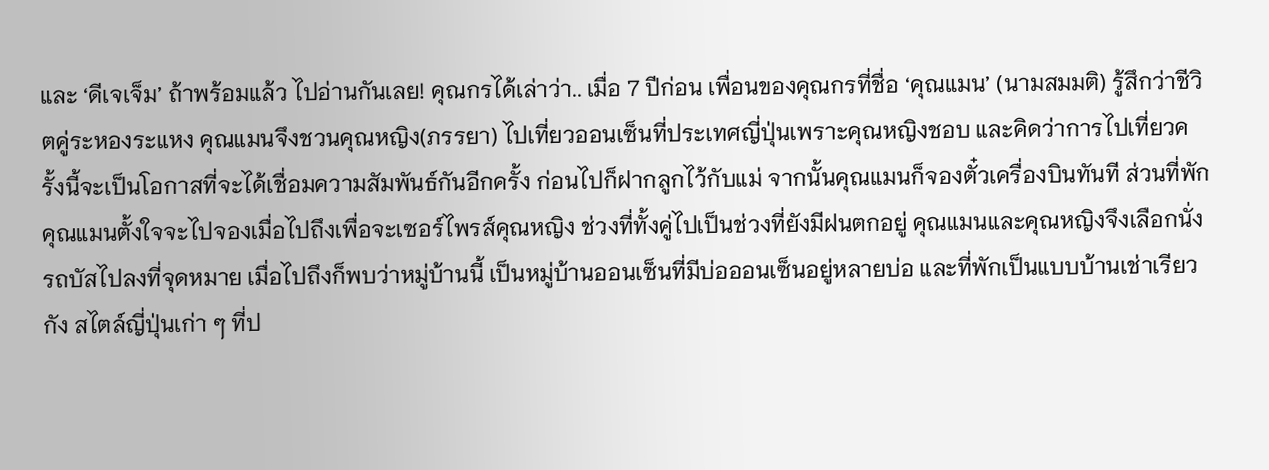และ ‘ดีเจเจ็ม’ ถ้าพร้อมแล้ว ไปอ่านกันเลย! คุณกรได้เล่าว่า.. เมื่อ 7 ปีก่อน เพื่อนของคุณกรที่ชื่อ ‘คุณแมน’ (นามสมมติ) รู้สึกว่าชีวิตคู่ระหองระแหง คุณแมนจึงชวนคุณหญิง(ภรรยา) ไปเที่ยวออนเซ็นที่ประเทศญี่ปุ่นเพราะคุณหญิงชอบ และคิดว่าการไปเที่ยวครั้งนี้จะเป็นโอกาสที่จะได้เชื่อมความสัมพันธ์กันอีกครั้ง ก่อนไปก็ฝากลูกไว้กับแม่ จากนั้นคุณแมนก็จองตั๋วเครื่องบินทันที ส่วนที่พักคุณแมนตั้งใจจะไปจองเมื่อไปถึงเพื่อจะเซอร์ไพรส์คุณหญิง ช่วงที่ทั้งคู่ไปเป็นช่วงที่ยังมีฝนตกอยู่ คุณแมนและคุณหญิงจึงเลือกนั่งรถบัสไปลงที่จุดหมาย เมื่อไปถึงก็พบว่าหมู่บ้านนี้ เป็นหมู่บ้านออนเซ็นที่มีบ่อออนเซ็นอยู่หลายบ่อ และที่พักเป็นแบบบ้านเช่าเรียวกัง สไตล์ญี่ปุ่นเก่า ๆ ที่ป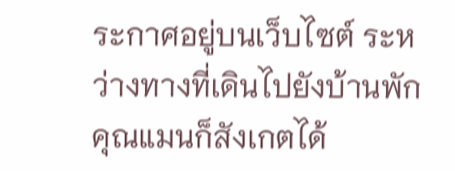ระกาศอยู่บนเว็บไซต์ ระหว่างทางที่เดินไปยังบ้านพัก คุณแมนก็สังเกตได้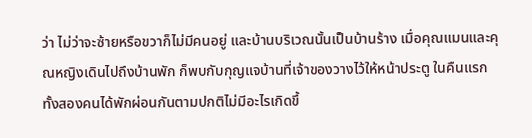ว่า ไม่ว่าจะซ้ายหรือขวาก็ไม่มีคนอยู่ และบ้านบริเวณนั้นเป็นบ้านร้าง เมื่อคุณแมนและคุณหญิงเดินไปถึงบ้านพัก ก็พบกับกุญแจบ้านที่เจ้าของวางไว้ให้หน้าประตู ในคืนแรกทั้งสองคนได้พักผ่อนกันตามปกติไม่มีอะไรเกิดขึ้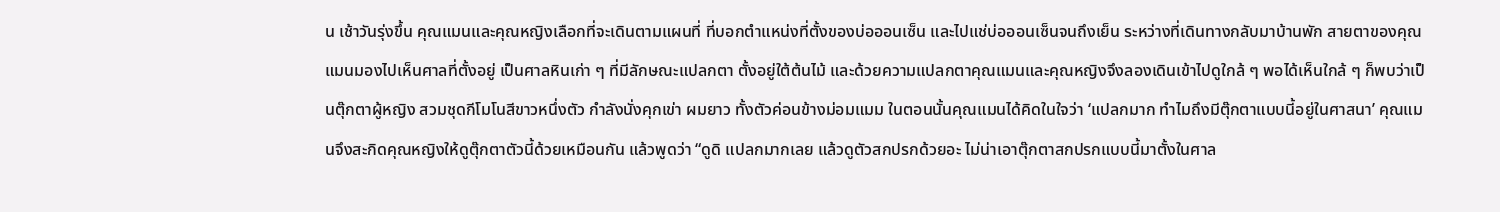น เช้าวันรุ่งขึ้น คุณแมนและคุณหญิงเลือกที่จะเดินตามแผนที่ ที่บอกตำแหน่งที่ตั้งของบ่อออนเซ็น และไปแช่บ่อออนเซ็นจนถึงเย็น ระหว่างที่เดินทางกลับมาบ้านพัก สายตาของคุณแมนมองไปเห็นศาลที่ตั้งอยู่ เป็นศาลหินเก่า ๆ ที่มีลักษณะแปลกตา ตั้งอยู่ใต้ต้นไม้ และด้วยความแปลกตาคุณแมนและคุณหญิงจึงลองเดินเข้าไปดูใกล้ ๆ พอได้เห็นใกล้ ๆ ก็พบว่าเป็นตุ๊กตาผู้หญิง สวมชุดกีโมโนสีขาวหนึ่งตัว กำลังนั่งคุกเข่า ผมยาว ทั้งตัวค่อนข้างม่อมแมม ในตอนนั้นคุณแมนได้คิดในใจว่า ‘แปลกมาก ทำไมถึงมีตุ๊กตาแบบนี้อยู่ในศาสนา’ คุณแมนจึงสะกิดคุณหญิงให้ดูตุ๊กตาตัวนี้ด้วยเหมือนกัน แล้วพูดว่า “ดูดิ แปลกมากเลย แล้วดูตัวสกปรกด้วยอะ ไม่น่าเอาตุ๊กตาสกปรกแบบนี้มาตั้งในศาล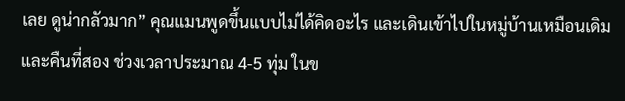เลย ดูน่ากลัวมาก” คุณแมนพูดขึ้นแบบไม่ได้คิดอะไร และเดินเข้าไปในหมู่บ้านเหมือนเดิม และคืนที่สอง ช่วงเวลาประมาณ 4-5 ทุ่ม ในข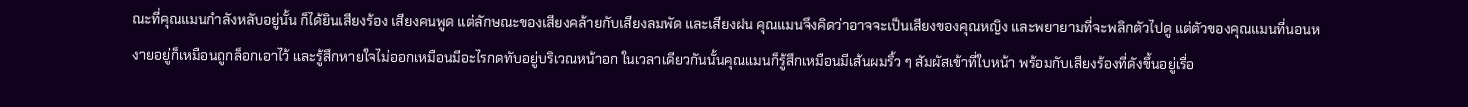ณะที่คุณแมนกำลังหลับอยู่นั้น ก็ได้ยินเสียงร้อง เสียงคนพูด แต่ลักษณะของเสียงคล้ายกับเสียงลมพัด และเสียงฝน คุณแมนจึงคิดว่าอาจจะเป็นเสียงของคุณหญิง และพยายามที่จะพลิกตัวไปดู แต่ตัวของคุณแมนที่นอนหงายอยู่ก็เหมือนถูกล็อกเอาไว้ และรู้สึกหายใจไม่ออกเหมือนมีอะไรกดทับอยู่บริเวณหน้าอก ในเวลาเดียวกันนั้นคุณแมนก็รู้สึกเหมือนมีเส้นผมริ้ว ๆ สัมผัสเข้าที่ใบหน้า พร้อมกับเสียงร้องที่ดังขึ้นอยู่เรื่อ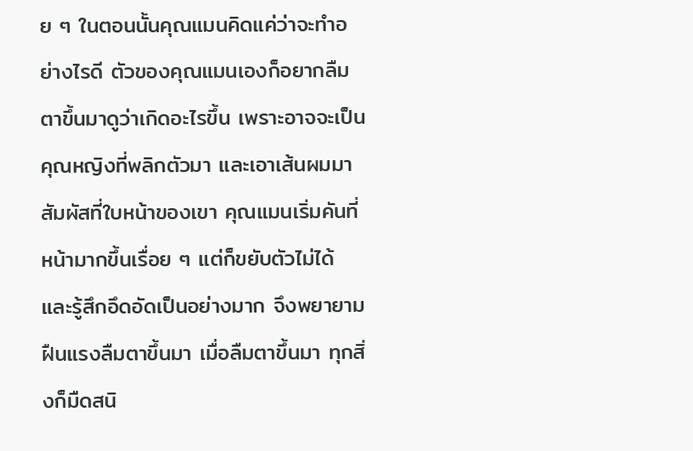ย ๆ ในตอนนั้นคุณแมนคิดแค่ว่าจะทำอย่างไรดี ตัวของคุณแมนเองก็อยากลืมตาขึ้นมาดูว่าเกิดอะไรขึ้น เพราะอาจจะเป็นคุณหญิงที่พลิกตัวมา และเอาเส้นผมมาสัมผัสที่ใบหน้าของเขา คุณแมนเริ่มคันที่หน้ามากขึ้นเรื่อย ๆ แต่ก็ขยับตัวไม่ได้ และรู้สึกอึดอัดเป็นอย่างมาก จึงพยายามฝืนแรงลืมตาขึ้นมา เมื่อลืมตาขึ้นมา ทุกสิ่งก็มืดสนิ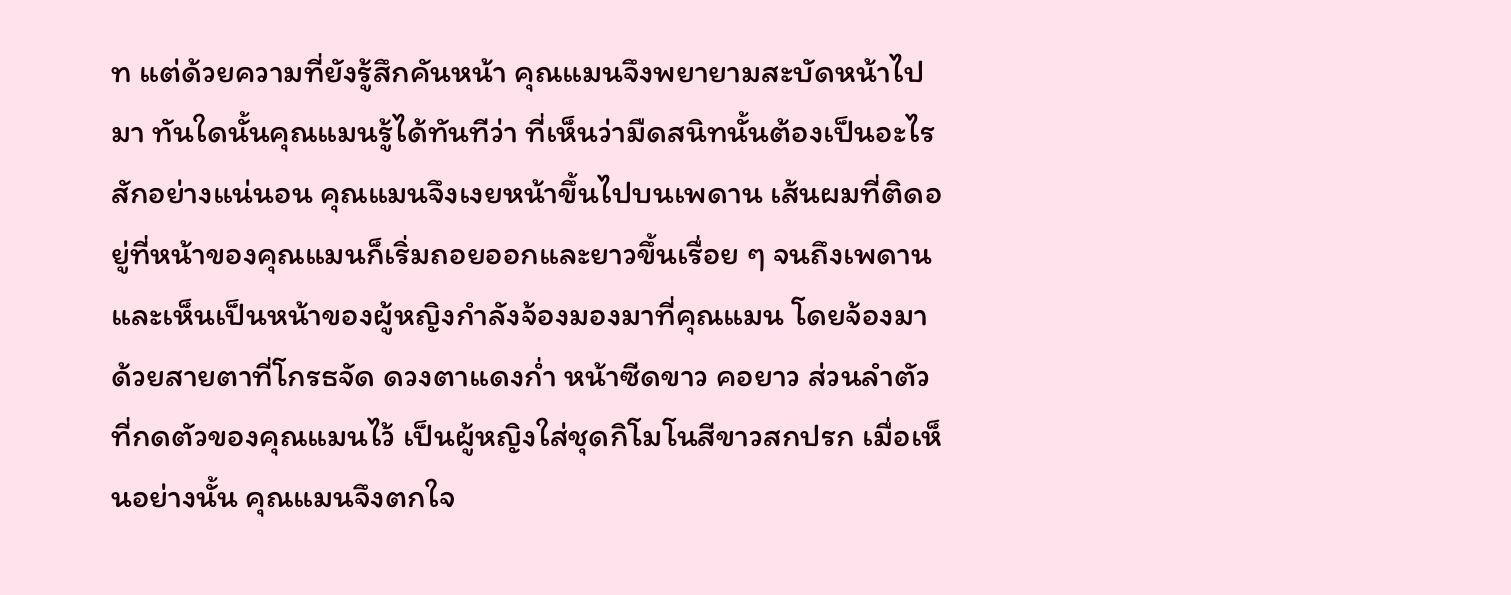ท แต่ด้วยความที่ยังรู้สึกคันหน้า คุณแมนจึงพยายามสะบัดหน้าไปมา ทันใดนั้นคุณแมนรู้ได้ทันทีว่า ที่เห็นว่ามืดสนิทนั้นต้องเป็นอะไรสักอย่างแน่นอน คุณแมนจึงเงยหน้าขึ้นไปบนเพดาน เส้นผมที่ติดอยู่ที่หน้าของคุณแมนก็เริ่มถอยออกและยาวขึ้นเรื่อย ๆ จนถึงเพดาน และเห็นเป็นหน้าของผู้หญิงกำลังจ้องมองมาที่คุณแมน โดยจ้องมาด้วยสายตาที่โกรธจัด ดวงตาแดงก่ำ หน้าซีดขาว คอยาว ส่วนลำตัวที่กดตัวของคุณแมนไว้ เป็นผู้หญิงใส่ชุดกิโมโนสีขาวสกปรก เมื่อเห็นอย่างนั้น คุณแมนจึงตกใจ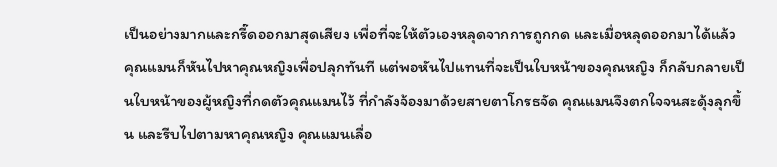เป็นอย่างมากและกรี๊ดออกมาสุดเสียง เพื่อที่จะให้ตัวเองหลุดจากการถูกกด และเมื่อหลุดออกมาได้แล้ว คุณแมนก็หันไปหาคุณหญิงเพื่อปลุกทันที แต่พอหันไปแทนที่จะเป็นใบหน้าของคุณหญิง ก็กลับกลายเป็นใบหน้าของผู้หญิงที่กดตัวคุณแมนไว้ ที่กำลังจ้องมาด้วยสายตาโกรธจัด คุณแมนจึงตกใจจนสะดุ้งลุกขึ้น และรีบไปตามหาคุณหญิง คุณแมนเลื่อ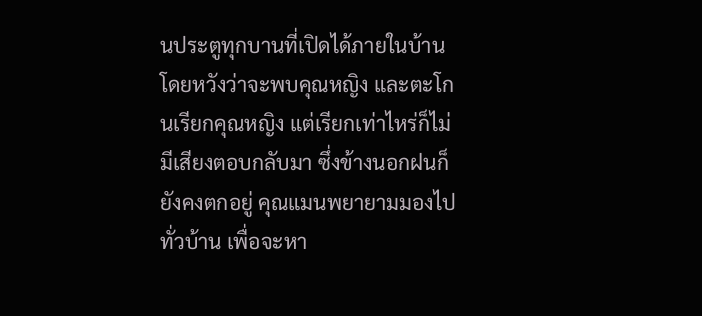นประตูทุกบานที่เปิดได้ภายในบ้าน โดยหวังว่าจะพบคุณหญิง และตะโกนเรียกคุณหญิง แต่เรียกเท่าไหร่ก็ไม่มีเสียงตอบกลับมา ซึ่งข้างนอกฝนก็ยังคงตกอยู่ คุณแมนพยายามมองไปทั่วบ้าน เพื่อจะหา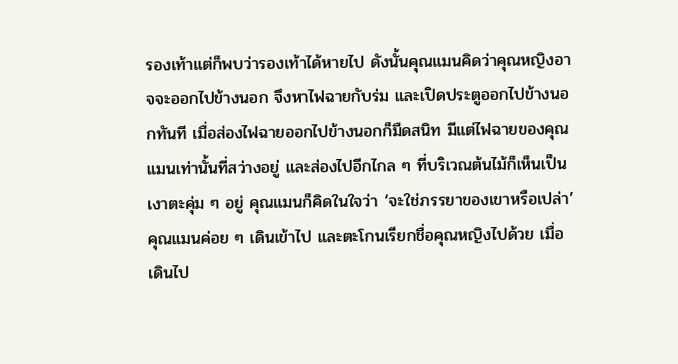รองเท้าแต่ก็พบว่ารองเท้าได้หายไป ดังนั้นคุณแมนคิดว่าคุณหญิงอาจจะออกไปข้างนอก จึงหาไฟฉายกับร่ม และเปิดประตูออกไปข้างนอกทันที เมื่อส่องไฟฉายออกไปข้างนอกก็มืดสนิท มีแต่ไฟฉายของคุณแมนเท่านั้นที่สว่างอยู่ และส่องไปอีกไกล ๆ ที่บริเวณต้นไม้ก็เห็นเป็นเงาตะคุ่ม ๆ อยู่ คุณแมนก็คิดในใจว่า ‘จะใช่ภรรยาของเขาหรือเปล่า’ คุณแมนค่อย ๆ เดินเข้าไป และตะโกนเรียกชื่อคุณหญิงไปด้วย เมื่อเดินไป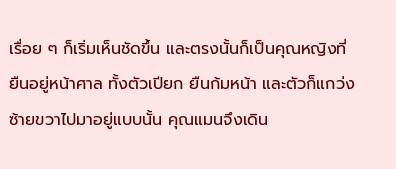เรื่อย ๆ ก็เริ่มเห็นชัดขึ้น และตรงนั้นก็เป็นคุณหญิงที่ยืนอยู่หน้าศาล ทั้งตัวเปียก ยืนก้มหน้า และตัวก็แกว่งซ้ายขวาไปมาอยู่แบบนั้น คุณแมนจึงเดิน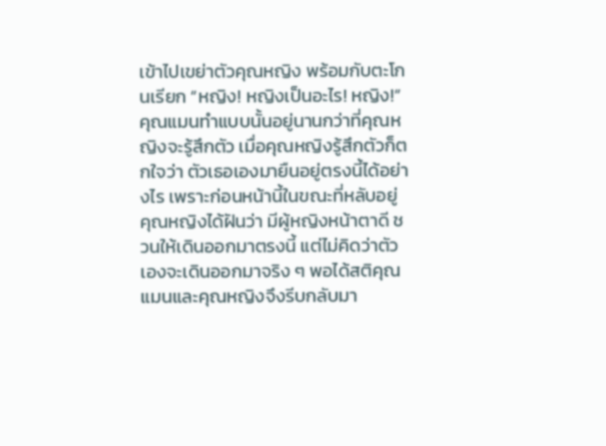เข้าไปเขย่าตัวคุณหญิง พร้อมกับตะโกนเรียก “หญิง! หญิงเป็นอะไร! หญิง!” คุณแมนทำแบบนั้นอยู่นานกว่าที่คุณหญิงจะรู้สึกตัว เมื่อคุณหญิงรู้สึกตัวก็ตกใจว่า ตัวเธอเองมายืนอยู่ตรงนี้ได้อย่างไร เพราะก่อนหน้านี้ในขณะที่หลับอยู่ คุณหญิงได้ฝันว่า มีผู้หญิงหน้าตาดี ชวนให้เดินออกมาตรงนี้ แต่ไม่คิดว่าตัวเองจะเดินออกมาจริง ๆ พอได้สติคุณแมนและคุณหญิงจึงรีบกลับมา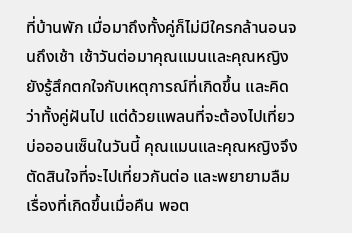ที่บ้านพัก เมื่อมาถึงทั้งคู่ก็ไม่มีใครกล้านอนจนถึงเช้า เช้าวันต่อมาคุณแมนและคุณหญิง ยังรู้สึกตกใจกับเหตุการณ์ที่เกิดขึ้น และคิดว่าทั้งคู่ฝันไป แต่ด้วยแพลนที่จะต้องไปเที่ยวบ่อออนเซ็นในวันนี้ คุณแมนและคุณหญิงจึงตัดสินใจที่จะไปเที่ยวกันต่อ และพยายามลืมเรื่องที่เกิดขึ้นเมื่อคืน พอต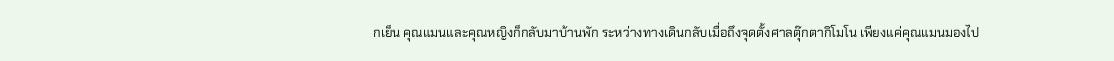กเย็น คุณแมนและคุณหญิงก็กลับมาบ้านพัก ระหว่างทางเดินกลับเมื่อถึงจุดตั้งศาลตุ๊กตากิโมโน เพียงแค่คุณแมนมองไป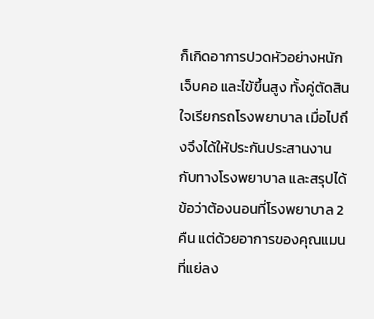ก็เกิดอาการปวดหัวอย่างหนัก เจ็บคอ และไข้ขึ้นสูง ทั้งคู่ตัดสินใจเรียกรถโรงพยาบาล เมื่อไปถึงจึงได้ให้ประกันประสานงานกับทางโรงพยาบาล และสรุปได้ข้อว่าต้องนอนที่โรงพยาบาล 2 คืน แต่ด้วยอาการของคุณแมนที่แย่ลง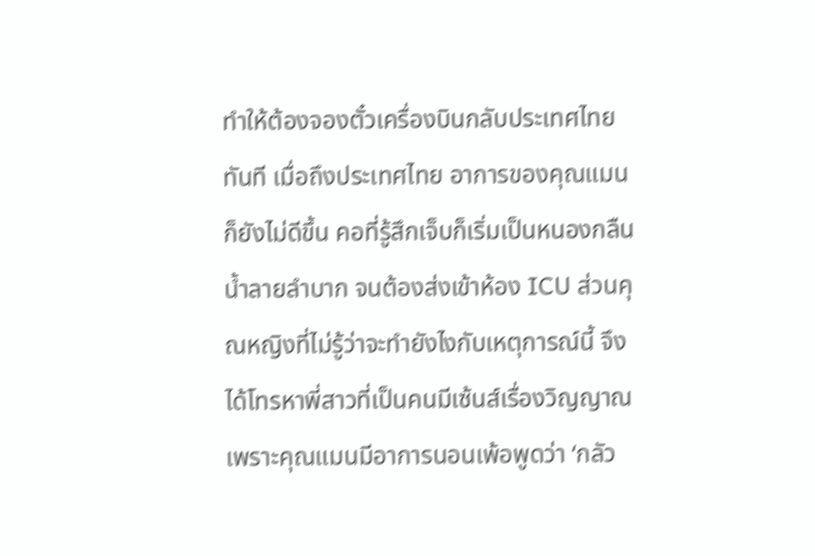ทำให้ต้องจองตั๋วเครื่องบินกลับประเทศไทยทันที เมื่อถึงประเทศไทย อาการของคุณแมนก็ยังไม่ดีขึ้น คอที่รู้สึกเจ็บก็เริ่มเป็นหนองกลืนน้ำลายลำบาก จนต้องส่งเข้าห้อง ICU ส่วนคุณหญิงที่ไม่รู้ว่าจะทำยังไงกับเหตุการณ์นี้ จึงได้โทรหาพี่สาวที่เป็นคนมีเซ้นส์เรื่องวิญญาณ เพราะคุณแมนมีอาการนอนเพ้อพูดว่า ‘กลัว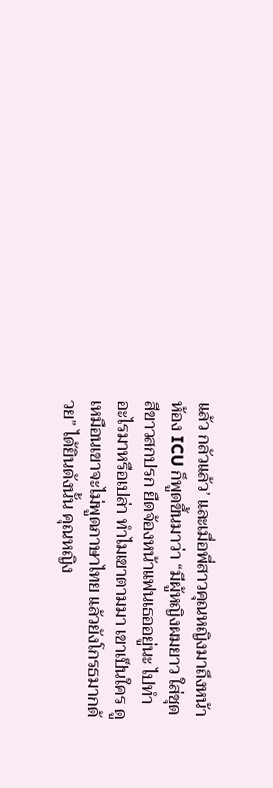แล้ว กลัวแล้ว’ และเมื่อพี่สาวคุณหญิงมาถึงหน้าห้อง ICU ก็พูดขึ้นมาว่า “มีผู้หญิงผมยาว ใส่ชุดสีขาวสกปรก ยืดจ้องหน้าแฟนเธออยู่นะ ไปทำอะไรมาหรือเปล่า ทำไมเขาตามมา เขาเป็นใคร ดูเหมือนเขาจะไม่พูดภาษาไทย แล้วยังโกรธมากด้วย” ได้ยินดังนั้น คุณหญิง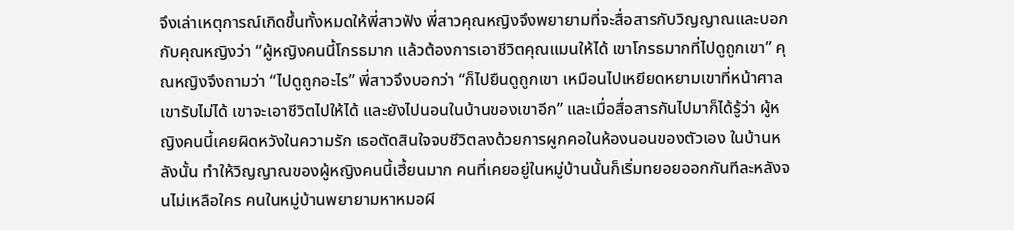จึงเล่าเหตุการณ์เกิดขึ้นทั้งหมดให้พี่สาวฟัง พี่สาวคุณหญิงจึงพยายามที่จะสื่อสารกับวิญญาณและบอกกับคุณหญิงว่า “ผู้หญิงคนนี้โกรธมาก แล้วต้องการเอาชีวิตคุณแมนให้ได้ เขาโกรธมากที่ไปดูถูกเขา” คุณหญิงจึงถามว่า “ไปดูถูกอะไร” พี่สาวจึงบอกว่า “ก็ไปยืนดูถูกเขา เหมือนไปเหยียดหยามเขาที่หน้าศาล เขารับไม่ได้ เขาจะเอาชีวิตไปให้ได้ และยังไปนอนในบ้านของเขาอีก” และเมื่อสื่อสารกันไปมาก็ได้รู้ว่า ผู้หญิงคนนี้เคยผิดหวังในความรัก เธอตัดสินใจจบชีวิตลงด้วยการผูกคอในห้องนอนของตัวเอง ในบ้านหลังนั้น ทำให้วิญญาณของผู้หญิงคนนี้เฮี้ยนมาก คนที่เคยอยู่ในหมู่บ้านนั้นก็เริ่มทยอยออกกันทีละหลังจนไม่เหลือใคร คนในหมู่บ้านพยายามหาหมอผี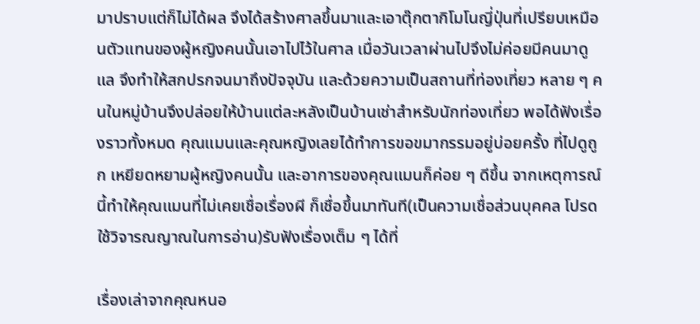มาปราบแต่ก็ไม่ได้ผล จึงได้สร้างศาลขึ้นมาและเอาตุ๊กตากิโมโนญี่ปุ่นที่เปรียบเหมือนตัวแทนของผู้หญิงคนนั้นเอาไปไว้ในศาล เมื่อวันเวลาผ่านไปจึงไม่ค่อยมีคนมาดูแล จึงทำให้สกปรกจนมาถึงปัจจุบัน และด้วยความเป็นสถานที่ท่องเที่ยว หลาย ๆ คนในหมู่บ้านจึงปล่อยให้บ้านแต่ละหลังเป็นบ้านเช่าสำหรับนักท่องเที่ยว พอได้ฟังเรื่องราวทั้งหมด คุณแมนและคุณหญิงเลยได้ทำการขอขมากรรมอยู่บ่อยครั้ง ที่ไปดูถูก เหยียดหยามผู้หญิงคนนั้น และอาการของคุณแมนก็ค่อย ๆ ดีขึ้น จากเหตุการณ์นี้ทำให้คุณแมนที่ไม่เคยเชื่อเรื่องผี ก็เชื่อขึ้นมาทันที(เป็นความเชื่อส่วนบุคคล โปรดใช้วิจารณญาณในการอ่าน)รับฟังเรื่องเต็ม ๆ ได้ที่

เรื่องเล่าจากคุณหนอ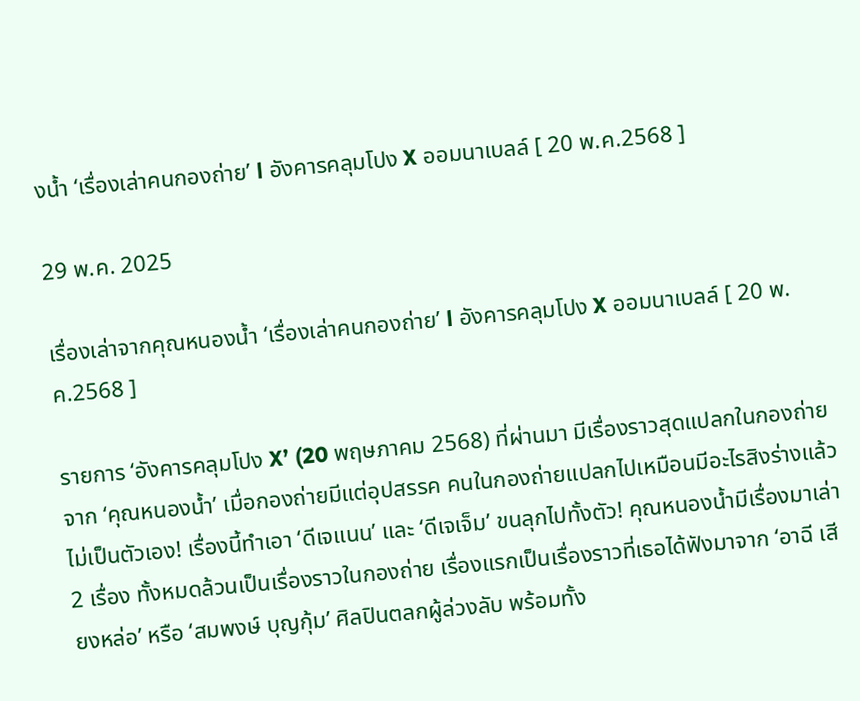งน้ำ ‘เรื่องเล่าคนกองถ่าย’ l อังคารคลุมโปง X ออมนาเบลล์ [ 20 พ.ค.2568 ]

29 พ.ค. 2025

เรื่องเล่าจากคุณหนองน้ำ ‘เรื่องเล่าคนกองถ่าย’ l อังคารคลุมโปง X ออมนาเบลล์ [ 20 พ.ค.2568 ]

รายการ ‘อังคารคลุมโปง X’ (20 พฤษภาคม 2568) ที่ผ่านมา มีเรื่องราวสุดแปลกในกองถ่ายจาก ‘คุณหนองน้ำ’ เมื่อกองถ่ายมีแต่อุปสรรค คนในกองถ่ายแปลกไปเหมือนมีอะไรสิงร่างแล้วไม่เป็นตัวเอง! เรื่องนี้ทำเอา ‘ดีเจแนน’ และ ‘ดีเจเจ็ม’ ขนลุกไปทั้งตัว! คุณหนองน้ำมีเรื่องมาเล่า 2 เรื่อง ทั้งหมดล้วนเป็นเรื่องราวในกองถ่าย เรื่องแรกเป็นเรื่องราวที่เธอได้ฟังมาจาก ‘อาฉี เสียงหล่อ’ หรือ ‘สมพงษ์ บุญกุ้ม’ ศิลปินตลกผู้ล่วงลับ พร้อมทั้ง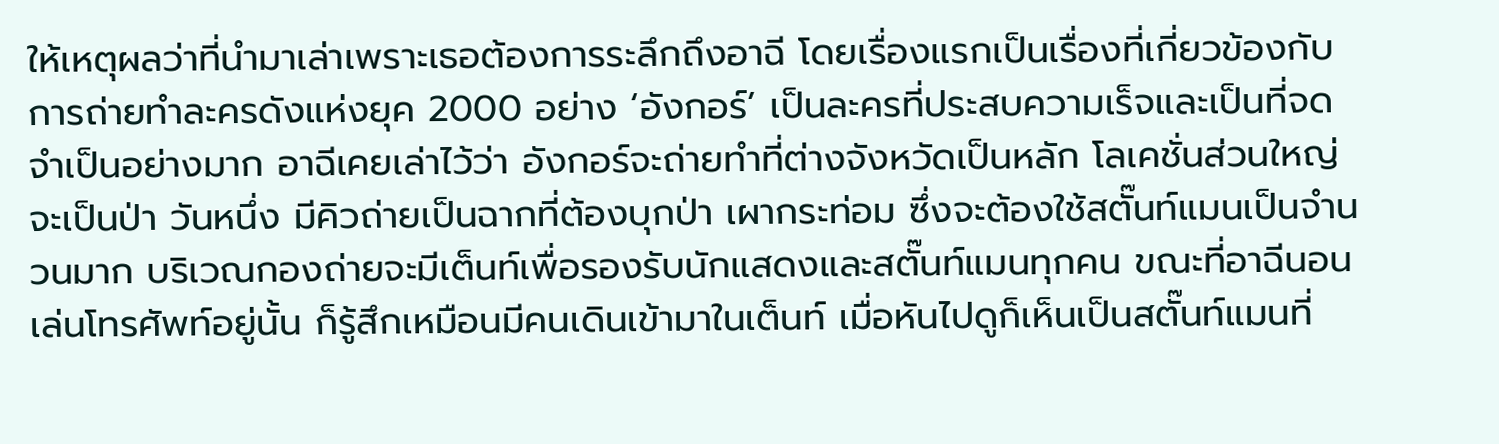ให้เหตุผลว่าที่นำมาเล่าเพราะเธอต้องการระลึกถึงอาฉี โดยเรื่องแรกเป็นเรื่องที่เกี่ยวข้องกับการถ่ายทำละครดังแห่งยุค 2000 อย่าง ‘อังกอร์’ เป็นละครที่ประสบความเร็จและเป็นที่จดจำเป็นอย่างมาก อาฉีเคยเล่าไว้ว่า อังกอร์จะถ่ายทำที่ต่างจังหวัดเป็นหลัก โลเคชั่นส่วนใหญ่จะเป็นป่า วันหนึ่ง มีคิวถ่ายเป็นฉากที่ต้องบุกป่า เผากระท่อม ซึ่งจะต้องใช้สตั๊นท์แมนเป็นจำนวนมาก บริเวณกองถ่ายจะมีเต็นท์เพื่อรองรับนักแสดงและสตั๊นท์แมนทุกคน ขณะที่อาฉีนอนเล่นโทรศัพท์อยู่นั้น ก็รู้สึกเหมือนมีคนเดินเข้ามาในเต็นท์ เมื่อหันไปดูก็เห็นเป็นสตั๊นท์แมนที่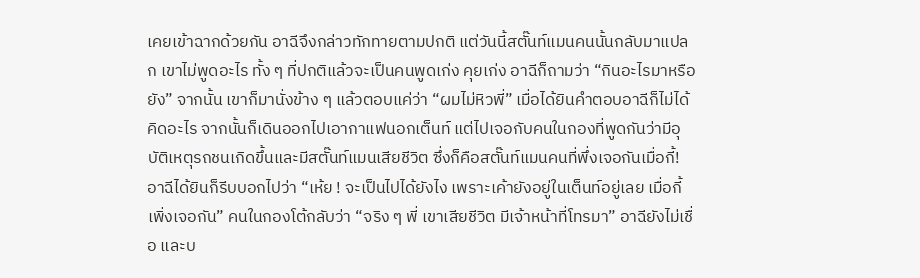เคยเข้าฉากด้วยกัน อาฉีจึงกล่าวทักทายตามปกติ แต่วันนี้สตั๊นท์แมนคนนั้นกลับมาแปลก เขาไม่พูดอะไร ทั้ง ๆ ที่ปกติแล้วจะเป็นคนพูดเก่ง คุยเก่ง อาฉีก็ถามว่า “กินอะไรมาหรือยัง” จากนั้น เขาก็มานั่งข้าง ๆ แล้วตอบแค่ว่า “ผมไม่หิวพี่” เมื่อได้ยินคำตอบอาฉีก็ไม่ได้คิดอะไร จากนั้นก็เดินออกไปเอากาแฟนอกเต็นท์ แต่ไปเจอกับคนในกองที่พูดกันว่ามีอุบัติเหตุรถชนเกิดขึ้นและมีสตั๊นท์แมนเสียชีวิต ซึ่งก็คือสตั๊นท์แมนคนที่พึ่งเจอกันเมื่อกี้! อาฉีได้ยินก็รีบบอกไปว่า “เห้ย ! จะเป็นไปได้ยังไง เพราะเค้ายังอยู่ในเต็นท์อยู่เลย เมื่อกี้เพิ่งเจอกัน” คนในกองโต้กลับว่า “จริง ๆ พี่ เขาเสียชีวิต มีเจ้าหน้าที่โทรมา” อาฉียังไม่เชื่อ และบ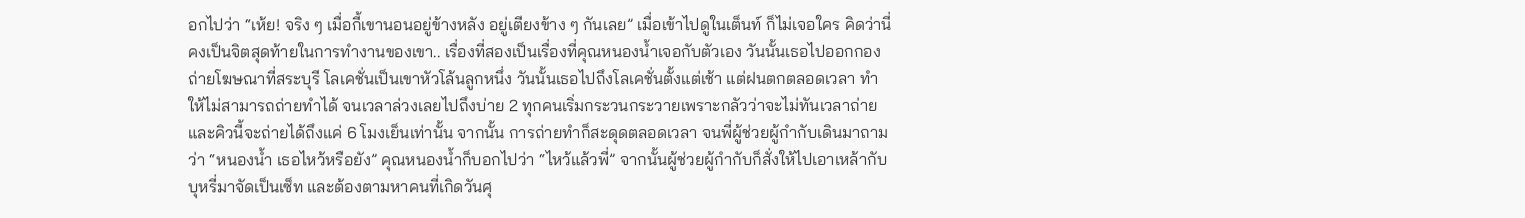อกไปว่า “เห้ย! จริง ๆ เมื่อกี้เขานอนอยู่ข้างหลัง อยู่เตียงข้าง ๆ กันเลย” เมื่อเข้าไปดูในเต็นท์ ก็ไม่เจอใคร คิดว่านี่คงเป็นจิตสุดท้ายในการทำงานของเขา.. เรื่องที่สองเป็นเรื่องที่คุณหนองน้ำเจอกับตัวเอง วันนั้นเธอไปออกกองถ่ายโฆษณาที่สระบุรี โลเคชั่นเป็นเขาหัวโล้นลูกหนึ่ง วันนั้นเธอไปถึงโลเคชั่นตั้งแต่เช้า แต่ฝนตกตลอดเวลา ทำให้ไม่สามารถถ่ายทำได้ จนเวลาล่วงเลยไปถึงบ่าย 2 ทุกคนเริ่มกระวนกระวายเพราะกลัวว่าจะไม่ทันเวลาถ่าย และคิวนี้จะถ่ายได้ถึงแค่ 6 โมงเย็นเท่านั้น จากนั้น การถ่ายทำก็สะดุดตลอดเวลา จนพี่ผู้ช่วยผู้กำกับเดินมาถามว่า “หนองน้ำ เธอไหว้หรือยัง” คุณหนองน้ำก็บอกไปว่า “ไหว้แล้วพี่” จากนั้นผู้ช่วยผู้กำกับก็สั่งให้ไปเอาเหล้ากับบุหรี่มาจัดเป็นเซ็ท และต้องตามหาคนที่เกิดวันศุ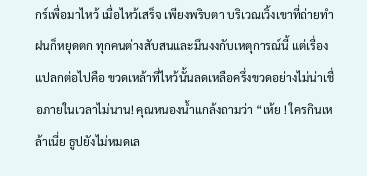กร์เพื่อมาไหว้ เมื่อไหว้เสร็จ เพียงพริบตา บริเวณเวิ้งเขาที่ถ่ายทำ ฝนก็หยุดตก ทุกคนต่างสับสนและมึนงงกับเหตุการณ์นี้ แต่เรื่องแปลกต่อไปคือ ขวดเหล้าที่ไหว้นั้นลดเหลือครึ่งขวดอย่างไม่น่าเชื่อภายในเวลาไม่นาน! คุณหนองน้ำแกล้งถามว่า “เห้ย ! ใครกินเหล้าเนี่ย ธูปยังไม่หมดเล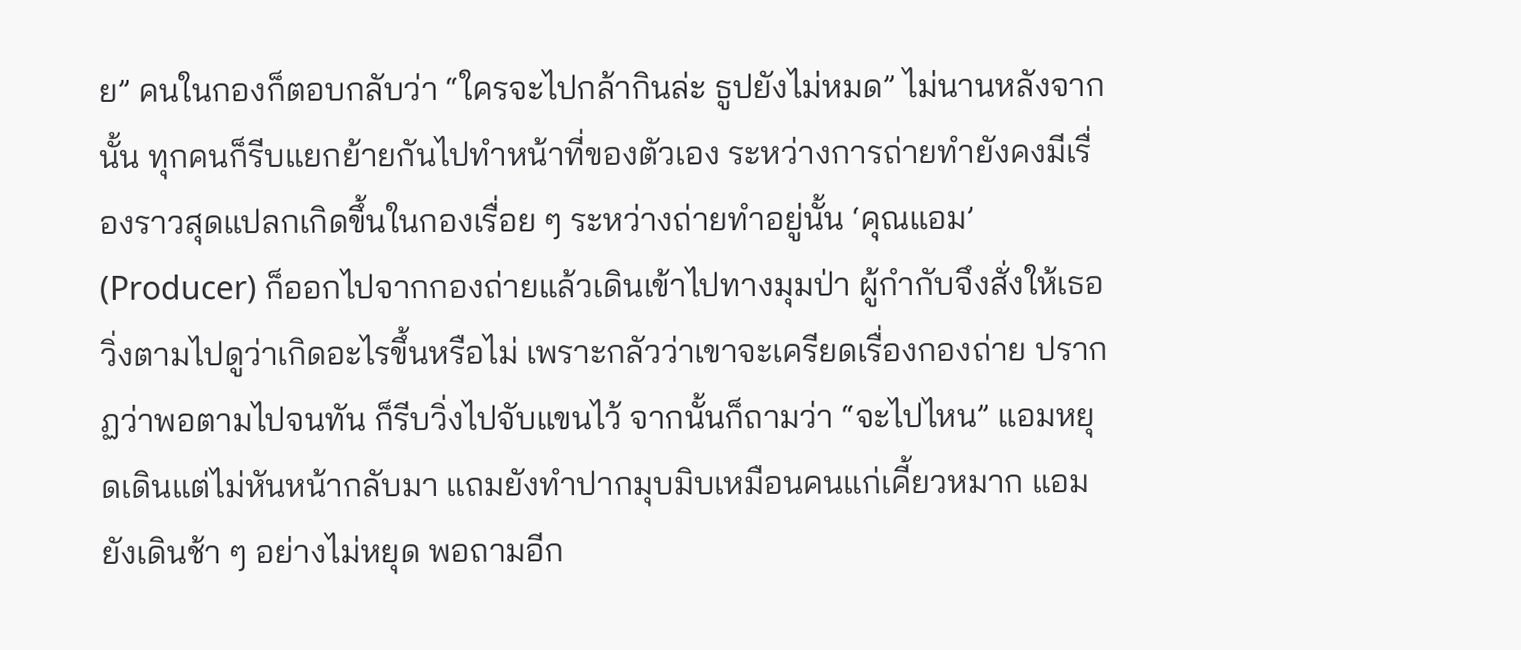ย” คนในกองก็ตอบกลับว่า “ใครจะไปกล้ากินล่ะ ธูปยังไม่หมด” ไม่นานหลังจากนั้น ทุกคนก็รีบแยกย้ายกันไปทำหน้าที่ของตัวเอง ระหว่างการถ่ายทำยังคงมีเรื่องราวสุดแปลกเกิดขึ้นในกองเรื่อย ๆ ระหว่างถ่ายทำอยู่นั้น ‘คุณแอม’ (Producer) ก็ออกไปจากกองถ่ายแล้วเดินเข้าไปทางมุมป่า ผู้กำกับจึงสั่งให้เธอวิ่งตามไปดูว่าเกิดอะไรขึ้นหรือไม่ เพราะกลัวว่าเขาจะเครียดเรื่องกองถ่าย ปรากฏว่าพอตามไปจนทัน ก็รีบวิ่งไปจับแขนไว้ จากนั้นก็ถามว่า “จะไปไหน” แอมหยุดเดินแต่ไม่หันหน้ากลับมา แถมยังทำปากมุบมิบเหมือนคนแก่เคี้ยวหมาก แอมยังเดินช้า ๆ อย่างไม่หยุด พอถามอีก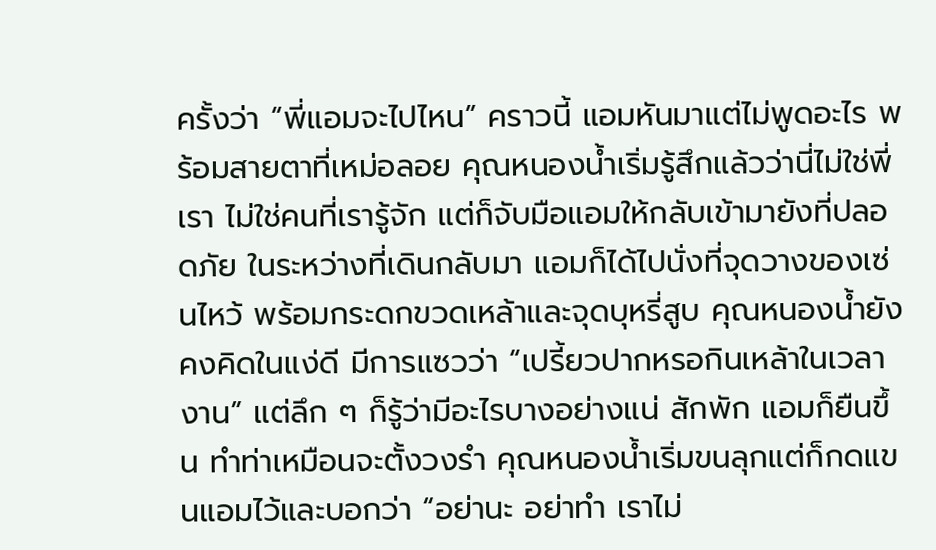ครั้งว่า “พี่แอมจะไปไหน” คราวนี้ แอมหันมาแต่ไม่พูดอะไร พร้อมสายตาที่เหม่อลอย คุณหนองน้ำเริ่มรู้สึกแล้วว่านี่ไม่ใช่พี่เรา ไม่ใช่คนที่เรารู้จัก แต่ก็จับมือแอมให้กลับเข้ามายังที่ปลอดภัย ในระหว่างที่เดินกลับมา แอมก็ได้ไปนั่งที่จุดวางของเซ่นไหว้ พร้อมกระดกขวดเหล้าและจุดบุหรี่สูบ คุณหนองน้ำยังคงคิดในแง่ดี มีการแซวว่า “เปรี้ยวปากหรอกินเหล้าในเวลางาน” แต่ลึก ๆ ก็รู้ว่ามีอะไรบางอย่างแน่ สักพัก แอมก็ยืนขึ้น ทำท่าเหมือนจะตั้งวงรำ คุณหนองน้ำเริ่มขนลุกแต่ก็กดแขนแอมไว้และบอกว่า “อย่านะ อย่าทำ เราไม่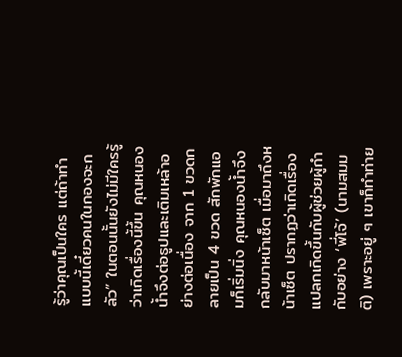รู้ว่าคุณเป็นใคร แต่ถ้าทำแบบนี้เดี๋ยวคนในกองจะกลัว” ในตอนนั้นยังไม่มีใครรู้ว่าเกิดเรื่องนี้ขึ้น คุณหนองน้ำจึงต่อธูปและเติมเหล้าอย่างต่อเนื่อง จาก 1 ขวดกลายเป็น 4 ขวด สักพักแอมก็เริ่มนิ่ง คุณหนองน้ำจึงกลับมาหน้าเซ็ต เมื่อมาถึงหน้าเซ็ต ปรากฏว่าเกิดเรื่องแปลกเกิดขึ้นกับผู้ช่วยผู้กำกับอย่าง ‘พี่โจ้’ (นามสมมติ) เพราะอยู่ ๆ เขาก็ทำท่าย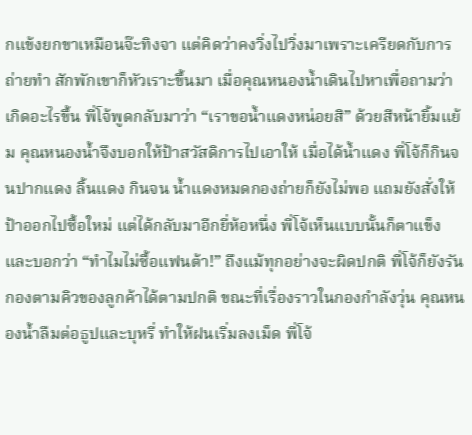กแข้งยกขาเหมือนจ๊ะทิงจา แต่คิดว่าคงวิ่งไปวิ่งมาเพราะเครียดกับการถ่ายทำ สักพักเขาก็หัวเราะขึ้นมา เมื่อคุณหนองน้ำเดินไปหาเพื่อถามว่าเกิดอะไรขึ้น พี่โจ้พูดกลับมาว่า “เราขอน้ำแดงหน่อยสิ” ด้วยสีหน้ายิ้มแย้ม คุณหนองน้ำจึงบอกให้ป้าสวัสดิการไปเอาให้ เมื่อได้น้ำแดง พี่โจ้ก็กินจนปากแดง ลิ้นแดง กินจน น้ำแดงหมดกองถ่ายก็ยังไม่พอ แถมยังสั่งให้ป้าออกไปซื้อใหม่ แต่ได้กลับมาอีกยี่ห้อหนึ่ง พี่โจ้เห็นแบบนั้นก็ตาแข็งและบอกว่า “ทำไมไม่ซื้อแฟนต้า!” ถึงแม้ทุกอย่างจะผิดปกติ พี่โจ้ก็ยังรันกองตามคิวของลูกค้าได้ตามปกติ ขณะที่เรื่องราวในกองกำลังวุ่น คุณหนองน้ำลืมต่อธูปและบุหรี่ ทำให้ฝนเริ่มลงเม็ด พี่โจ้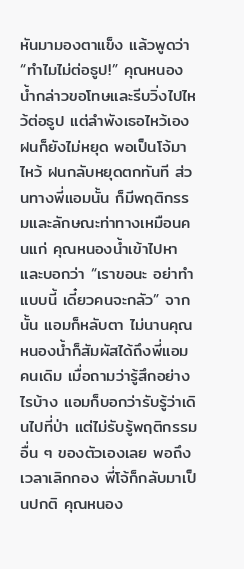หันมามองตาแข็ง แล้วพูดว่า “ทำไมไม่ต่อธูป!” คุณหนองน้ำกล่าวขอโทษและรีบวิ่งไปไหว้ต่อธูป แต่ลำพังเธอไหว้เอง ฝนก็ยังไม่หยุด พอเป็นโจ้มาไหว้ ฝนกลับหยุดตกทันที ส่วนทางพี่แอมนั้น ก็มีพฤติกรรมและลักษณะท่าทางเหมือนคนแก่ คุณหนองน้ำเข้าไปหาและบอกว่า “เราขอนะ อย่าทำแบบนี้ เดี๋ยวคนจะกลัว” จากนั้น แอมก็หลับตา ไม่นานคุณหนองน้ำก็สัมผัสได้ถึงพี่แอมคนเดิม เมื่อถามว่ารู้สึกอย่างไรบ้าง แอมก็บอกว่ารับรู้ว่าเดินไปที่ป่า แต่ไม่รับรู้พฤติกรรมอื่น ๆ ของตัวเองเลย พอถึงเวลาเลิกกอง พี่โจ้ก็กลับมาเป็นปกติ คุณหนอง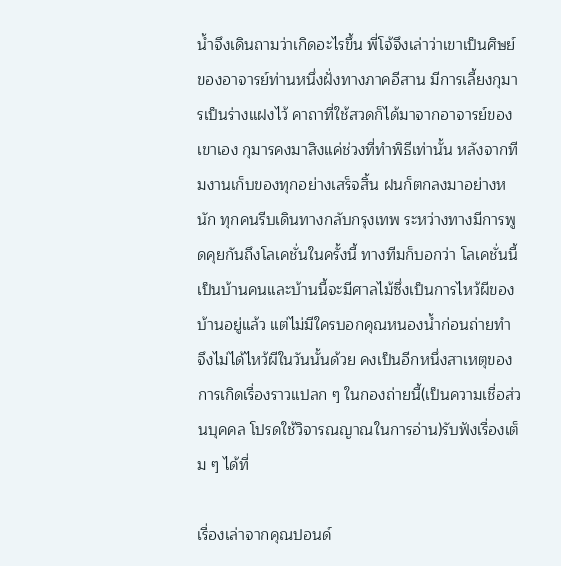น้ำจึงเดินถามว่าเกิดอะไรขึ้น พี่โจ้จึงเล่าว่าเขาเป็นศิษย์ของอาจารย์ท่านหนึ่งฝั่งทางภาคอีสาน มีการเลี้ยงกุมารเป็นร่างแฝงไว้ คาถาที่ใช้สวดก็ได้มาจากอาจารย์ของเขาเอง กุมารคงมาสิงแค่ช่วงที่ทำพิธีเท่านั้น หลังจากทีมงานเก็บของทุกอย่างเสร็จสิ้น ฝนก็ตกลงมาอย่างหนัก ทุกคนรีบเดินทางกลับกรุงเทพ ระหว่างทางมีการพูดคุยกันถึงโลเคชั่นในครั้งนี้ ทางทีมก็บอกว่า โลเคชั่นนี้เป็นบ้านคนและบ้านนี้จะมีศาลไม้ซึ่งเป็นการไหว้ผีของบ้านอยู่แล้ว แต่ไม่มีใครบอกคุณหนองน้ำก่อนถ่ายทำ จึงไม่ได้ไหว้ผีในวันนั้นด้วย คงเป็นอีกหนึ่งสาเหตุของการเกิดเรื่องราวแปลก ๆ ในกองถ่ายนี้(เป็นความเชื่อส่วนบุคคล โปรดใช้วิจารณญาณในการอ่าน)รับฟังเรื่องเต็ม ๆ ได้ที่

เรื่องเล่าจากคุณปอนด์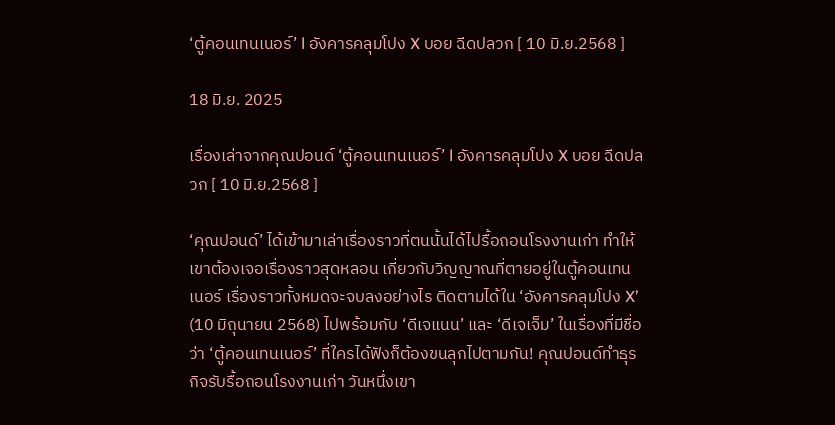‘ตู้คอนเทนเนอร์’ l อังคารคลุมโปง X บอย ฉีดปลวก [ 10 มิ.ย.2568 ]

18 มิ.ย. 2025

เรื่องเล่าจากคุณปอนด์ ‘ตู้คอนเทนเนอร์’ l อังคารคลุมโปง X บอย ฉีดปลวก [ 10 มิ.ย.2568 ]

‘คุณปอนด์’ ได้เข้ามาเล่าเรื่องราวที่ตนนั้นได้ไปรื้อถอนโรงงานเก่า ทำให้เขาต้องเจอเรื่องราวสุดหลอน เกี่ยวกับวิญญาณที่ตายอยู่ในตู้คอนเทนเนอร์ เรื่องราวทั้งหมดจะจบลงอย่างไร ติดตามได้ใน ‘อังคารคลุมโปง X’ (10 มิถุนายน 2568) ไปพร้อมกับ ‘ดีเจแนน’ และ ‘ดีเจเจ็ม’ ในเรื่องที่มีชื่อว่า ‘ตู้คอนเทนเนอร์’ ที่ใครได้ฟังก็ต้องขนลุกไปตามกัน! คุณปอนด์ทำธุรกิจรับรื้อถอนโรงงานเก่า วันหนึ่งเขา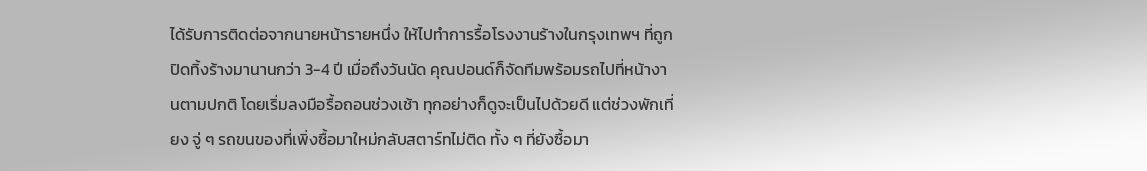ได้รับการติดต่อจากนายหน้ารายหนึ่ง ให้ไปทำการรื้อโรงงานร้างในกรุงเทพฯ ที่ถูกปิดทิ้งร้างมานานกว่า 3-4 ปี เมื่อถึงวันนัด คุณปอนด์ก็จัดทีมพร้อมรถไปที่หน้างานตามปกติ โดยเริ่มลงมือรื้อถอนช่วงเช้า ทุกอย่างก็ดูจะเป็นไปด้วยดี แต่ช่วงพักเที่ยง จู่ ๆ รถขนของที่เพิ่งซื้อมาใหม่กลับสตาร์ทไม่ติด ทั้ง ๆ ที่ยังซื้อมา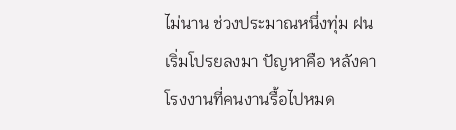ไม่นาน ช่วงประมาณหนึ่งทุ่ม ฝนเริ่มโปรยลงมา ปัญหาคือ หลังคาโรงงานที่คนงานรื้อไปหมด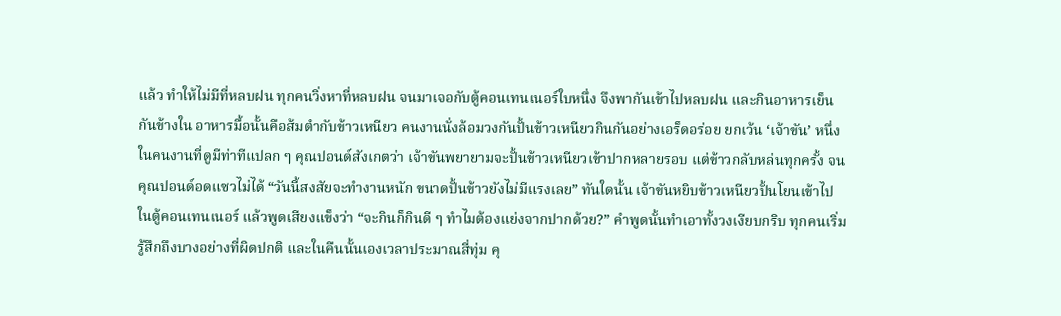แล้ว ทำให้ไม่มีที่หลบฝน ทุกคนวิ่งหาที่หลบฝน จนมาเจอกับตู้คอนเทนเนอร์ใบหนึ่ง จึงพากันเข้าไปหลบฝน และกินอาหารเย็นกันข้างใน อาหารมื้อนั้นคือส้มตำกับข้าวเหนียว คนงานนั่งล้อมวงกันปั้นข้าวเหนียวกินกันอย่างเอร็ดอร่อย ยกเว้น ‘เจ้าขัน’ หนึ่งในคนงานที่ดูมีท่าทีแปลก ๆ คุณปอนด์สังเกตว่า เจ้าขันพยายามจะปั้นข้าวเหนียวเข้าปากหลายรอบ แต่ข้าวกลับหล่นทุกครั้ง จนคุณปอนด์อดแซวไม่ได้ “วันนี้สงสัยจะทำงานหนัก ขนาดปั้นข้าวยังไม่มีแรงเลย” ทันใดนั้น เจ้าขันหยิบข้าวเหนียวปั้นโยนเข้าไปในตู้คอนเทนเนอร์ แล้วพูดเสียงแข็งว่า “จะกินก็กินดี ๆ ทำไมต้องแย่งจากปากด้วย?” คำพูดนั้นทำเอาทั้งวงเงียบกริบ ทุกคนเริ่มรู้สึกถึงบางอย่างที่ผิดปกติ และในคืนนั้นเองเวลาประมาณสี่ทุ่ม คุ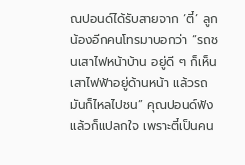ณปอนด์ได้รับสายจาก ‘ตี๋’ ลูกน้องอีกคนโทรมาบอกว่า “รถชนเสาไฟหน้าบ้าน อยู่ดี ๆ ก็เห็นเสาไฟฟ้าอยู่ด้านหน้า แล้วรถมันก็ไหลไปชน” คุณปอนด์ฟังแล้วก็แปลกใจ เพราะตี๋เป็นคน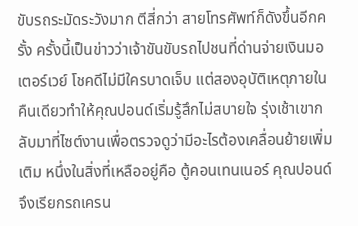ขับรถระมัดระวังมาก ตีสี่กว่า สายโทรศัพท์ก็ดังขึ้นอีกครั้ง ครั้งนี้เป็นข่าวว่าเจ้าขันขับรถไปชนที่ด่านจ่ายเงินมอเตอร์เวย์ โชคดีไม่มีใครบาดเจ็บ แต่สองอุบัติเหตุภายในคืนเดียวทำให้คุณปอนด์เริ่มรู้สึกไม่สบายใจ รุ่งเช้าเขากลับมาที่ไซต์งานเพื่อตรวจดูว่ามีอะไรต้องเคลื่อนย้ายเพิ่มเติม หนึ่งในสิ่งที่เหลืออยู่คือ ตู้คอนเทนเนอร์ คุณปอนด์จึงเรียกรถเครน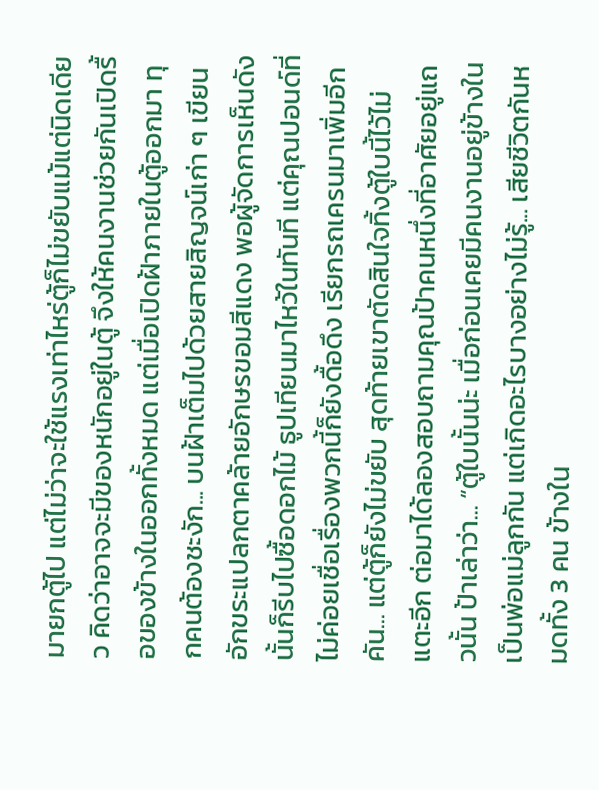มายกตู้ไป แต่ไม่ว่าจะใช้แรงเท่าไหร่ตู้ก็ไม่ขยับแม้แต่นิดเดียว คิดว่าอาจจะมีของหนักอยู่ในตู้ จึงให้คนงานช่วยกันเปิดรื้อของข้างในออกทั้งหมด แต่เมื่อเปิดฝ้าภายในตู้ออกมา ทุกคนต้องชะงัก... บนฝ้าเต็มไปด้วยสายสิญจน์เก่า ๆ เขียนอักขระแปลกตาคล้ายอักษรขอมสีแดง พอผู้จัดการเห็นดังนั้นก็รีบไปซื้อดอกไม้ ธูปเทียนมาไหว้ในทันที แต่คุณปอนด์ที่ไม่ค่อยเชื่อเรื่องพวกนี้ก็ยังดื้อดึง เรียกรถเครนมาเพิ่มอีกคัน... แต่ตู้ก็ยังไม่ขยับ สุดท้ายเขาตัดสินใจทิ้งตู้ใบนี้ไว้ไม่แตะอีก ต่อมาได้ลองสอบถามคุณป้าคนหนึ่งที่อาศัยอยู่แถวนั้น ป้าเล่าว่า... “ตู้ใบนั้นน่ะ เมื่อก่อนเคยมีคนงานอยู่ข้างใน เป็นพ่อแม่ลูกกัน แต่เกิดอะไรบางอย่างไม่รู้... เสียชีวิตกันหมดทั้ง 3 คน ข้างใน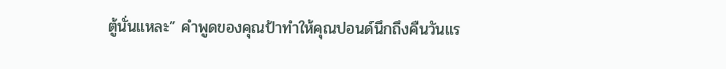ตู้นั่นแหละ” คำพูดของคุณป้าทำให้คุณปอนด์นึกถึงคืนวันแร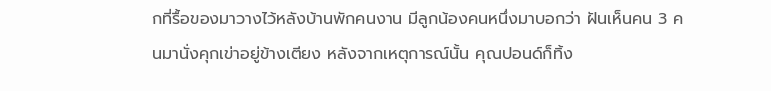กที่รื้อของมาวางไว้หลังบ้านพักคนงาน มีลูกน้องคนหนึ่งมาบอกว่า ฝันเห็นคน 3 คนมานั่งคุกเข่าอยู่ข้างเตียง หลังจากเหตุการณ์นั้น คุณปอนด์ก็ทิ้ง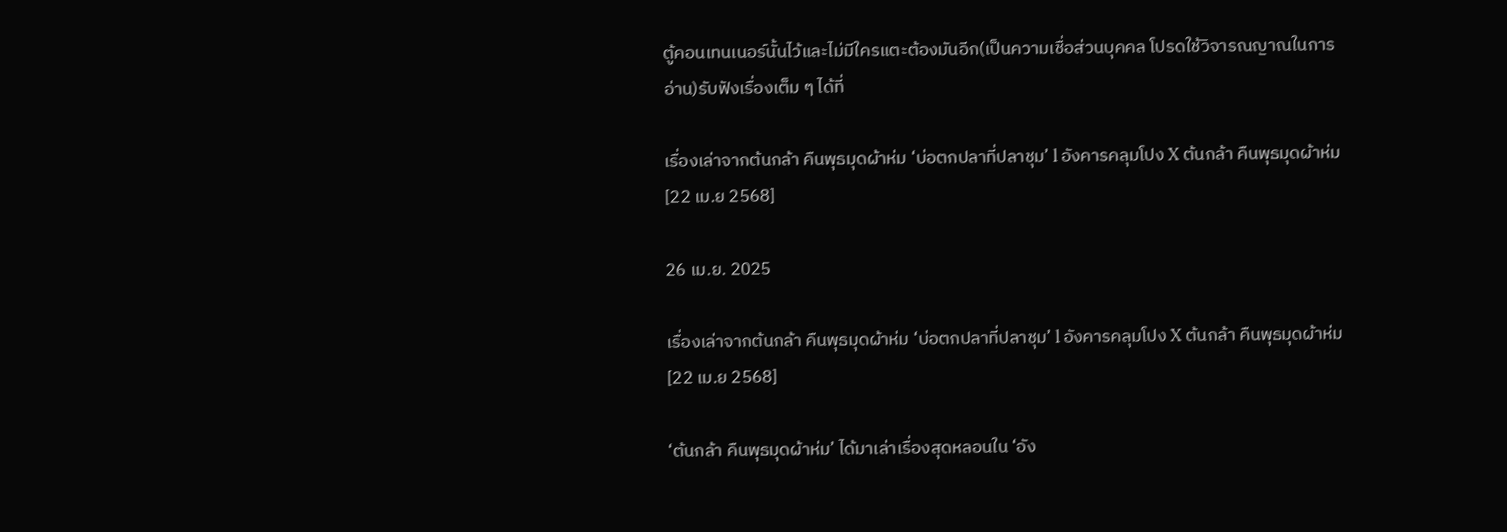ตู้คอนเทนเนอร์นั้นไว้และไม่มีใครแตะต้องมันอีก(เป็นความเชื่อส่วนบุคคล โปรดใช้วิจารณญาณในการอ่าน)รับฟังเรื่องเต็ม ๆ ได้ที่

เรื่องเล่าจากต้นกล้า คืนพุธมุดผ้าห่ม ‘บ่อตกปลาที่ปลาชุม’ l อังคารคลุมโปง X ต้นกล้า คืนพุธมุดผ้าห่ม [22 เม.ย 2568]

26 เม.ย. 2025

เรื่องเล่าจากต้นกล้า คืนพุธมุดผ้าห่ม ‘บ่อตกปลาที่ปลาชุม’ l อังคารคลุมโปง X ต้นกล้า คืนพุธมุดผ้าห่ม [22 เม.ย 2568]

‘ต้นกล้า คืนพุธมุดผ้าห่ม’ ได้มาเล่าเรื่องสุดหลอนใน ‘อัง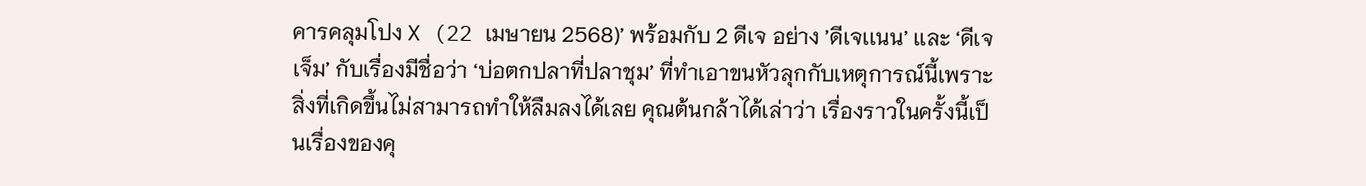คารคลุมโปง X (22 เมษายน 2568)’ พร้อมกับ 2 ดีเจ อย่าง ’ดีเจเเนน’ เเละ ‘ดีเจเจ็ม’ กับเรื่องมีชื่อว่า ‘บ่อตกปลาที่ปลาชุม’ ที่ทำเอาขนหัวลุกกับเหตุการณ์นี้เพราะสิ่งที่เกิดขึ้นไม่สามารถทำให้ลืมลงได้เลย คุณต้นกล้าได้เล่าว่า เรื่องราวในครั้งนี้เป็นเรื่องของคุ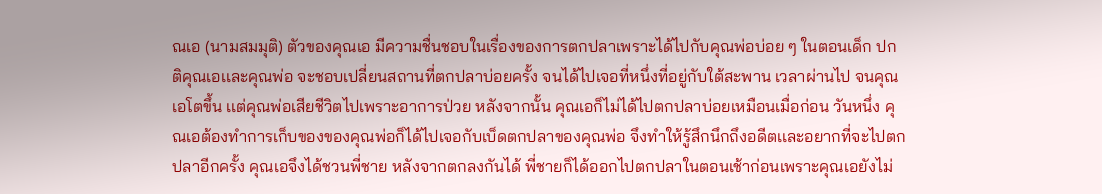ณเอ (นามสมมุติ) ตัวของคุณเอ มีความชื่นชอบในเรื่องของการตกปลาเพราะได้ไปกับคุณพ่อบ่อย ๆ ในตอนเด็ก ปกติคุณเอเเละคุณพ่อ จะชอบเปลี่ยนสถานที่ตกปลาบ่อยครั้ง จนได้ไปเจอที่หนึ่งที่อยู่กับใต้สะพาน เวลาผ่านไป จนคุณเอโตขึ้น เเต่คุณพ่อเสียชีวิตไปเพราะอาการป่วย หลังจากนั้น คุณเอก็ไม่ได้ไปตกปลาบ่อยเหมือนเมื่อก่อน วันหนึ่ง คุณเอต้องทำการเก็บของของคุณพ่อก็ได้ไปเจอกับเบ็ดตกปลาของคุณพ่อ จึงทำให้รู้สึกนึกถึงอดีตเเละอยากที่จะไปตกปลาอีกครั้ง คุณเอจึงได้ชวนพี่ชาย หลังจากตกลงกันได้ พี่ชายก็ได้ออกไปตกปลาในตอนเช้าก่อนเพราะคุณเอยังไม่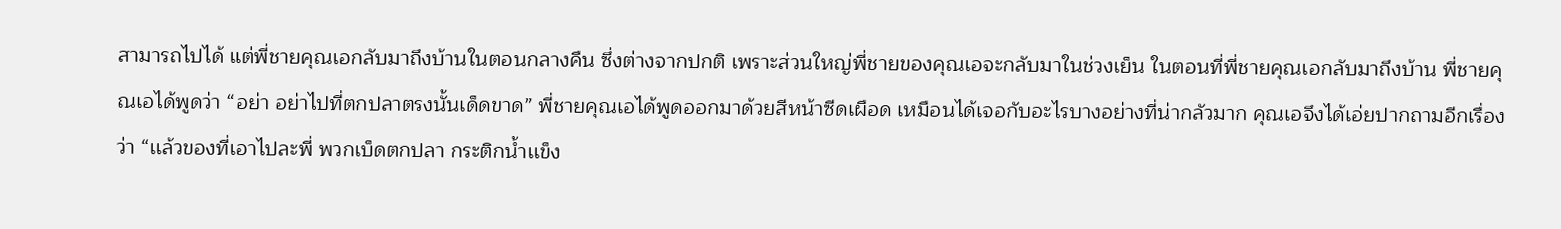สามารถไปได้ แต่พี่ชายคุณเอกลับมาถึงบ้านในตอนกลางคืน ซึ่งต่างจากปกติ เพราะส่วนใหญ่พี่ชายของคุณเอจะกลับมาในช่วงเย็น ในตอนที่พี่ชายคุณเอกลับมาถึงบ้าน พี่ชายคุณเอได้พูดว่า “อย่า อย่าไปที่ตกปลาตรงนั้นเด็ดขาด” พี่ชายคุณเอได้พูดออกมาด้วยสีหน้าซีดเผือด เหมือนได้เจอกับอะไรบางอย่างที่น่ากลัวมาก คุณเอจึงได้เอ่ยปากถามอีกเรื่องว่า “เเล้วของที่เอาไปละพี่ พวกเบ็ดตกปลา กระติกน้ำเเข็ง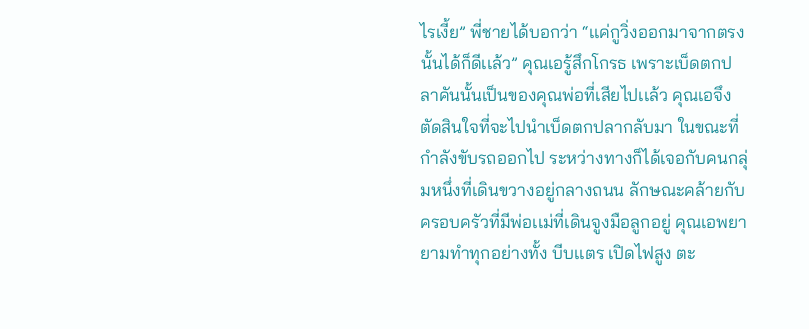ไรเงี้ย” พี่ชายได้บอกว่า “เเค่กูวิ่งออกมาจากตรงนั้นได้ก็ดีเเล้ว” คุณเอรู้สึกโกรธ เพราะเบ็ดตกปลาคันนั้นเป็นของคุณพ่อที่เสียไปเเล้ว คุณเอจึงตัดสินใจที่จะไปนำเบ็ดตกปลากลับมา ในขณะที่กำลังขับรถออกไป ระหว่างทางก็ได้เจอกับคนกลุ่มหนึ่งที่เดินขวางอยู่กลางถนน ลักษณะคล้ายกับครอบครัวที่มีพ่อเเม่ที่เดินจูงมือลูกอยู่ คุณเอพยายามทำทุกอย่างทั้ง บีบเเตร เปิดไฟสูง ตะ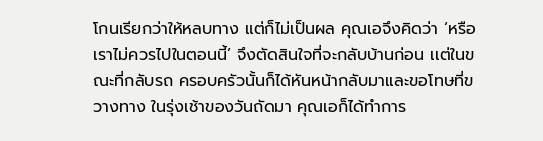โกนเรียกว่าให้หลบทาง แต่ก็ไม่เป็นผล คุณเอจึงคิดว่า ‘หรือเราไม่ควรไปในตอนนี้’ จึงตัดสินใจที่จะกลับบ้านก่อน เเต่ในขณะที่กลับรถ ครอบครัวนั้นก็ได้หันหน้ากลับมาเเละขอโทษที่ขวางทาง ในรุ่งเช้าของวันถัดมา คุณเอก็ได้ทำการ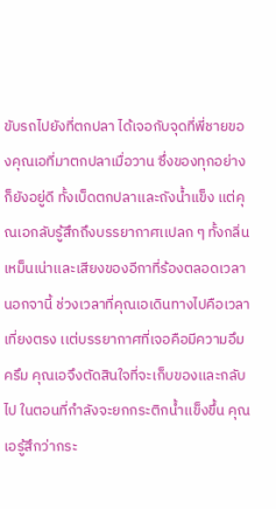ขับรถไปยังที่ตกปลา ได้เจอกับจุดที่พี่ชายของคุณเอที่มาตกปลาเมื่อวาน ซึ่งของทุกอย่างก็ยังอยู่ดี ทั้งเบ็ดตกปลาเเละถังน้ำแข็ง เเต่คุณเอกลับรู้สึกถึงบรรยากาศเเปลก ๆ ทั้งกลิ่นเหม็นเน่าเเละเสียงของอีกาที่ร้องตลอดเวลา นอกจานี้ ช่วงเวลาที่คุณเอเดินทางไปคือเวลาเที่ยงตรง เเต่บรรยากาศที่เจอคือมีความอึมครึม คุณเอจึงตัดสินใจที่จะเก็บของเเละกลับไป ในตอนที่กำลังจะยกกระติกน้ำเเข็งขึ้น คุณเอรู้สึกว่ากระ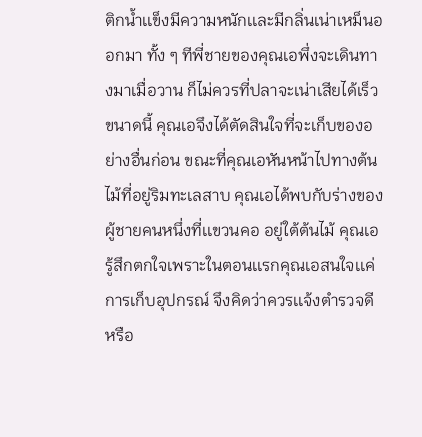ติกน้ำเเข็งมีความหนักเเละมีกลิ่นเน่าเหม็นออกมา ทั้ง ๆ ทีพี่ชายของคุณเอพึ่งจะเดินทางมาเมื่อวาน ก็ไม่ควรที่ปลาจะเน่าเสียได้เร็วขนาดนี้ คุณเอจึงได้ตัดสินใจที่จะเก็บของอย่างอื่นก่อน ขณะที่คุณเอหันหน้าไปทางต้นไม้ที่อยู่ริมทะเลสาบ คุณเอได้พบกับร่างของผู้ชายคนหนึ่งที่เเขวนคอ อยู่ใต้ต้นไม้ คุณเอรู้สึกตกใจเพราะในตอนเเรกคุณเอสนใจเเค่การเก็บอุปกรณ์ จึงคิดว่าควรเเจ้งตำรวจดีหรือ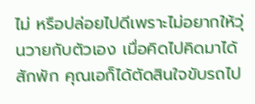ไม่ หรือปล่อยไปดีเพราะไม่อยากให้วุ่นวายกับตัวเอง เมื่อคิดไปคิดมาได้สักพัก คุณเอก็ได้ตัดสินใจขับรถไป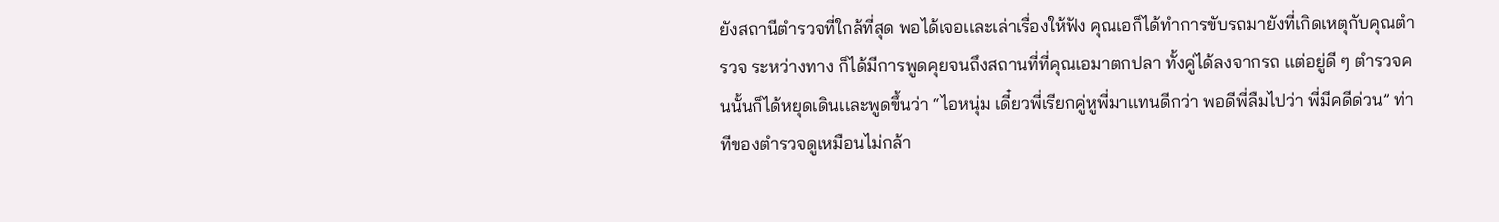ยังสถานีตำรวจที่ใกล้ที่สุด พอได้เจอเเละเล่าเรื่องให้ฟัง คุณเอก็ได้ทำการขับรถมายังที่เกิดเหตุกับคุณตำรวจ ระหว่างทาง ก็ได้มีการพูดคุยจนถึงสถานที่ที่คุณเอมาตกปลา ทั้งคู่ได้ลงจากรถ เเต่อยู่ดี ๆ ตำรวจคนนั้นก็ได้หยุดเดินเเละพูดขึ้นว่า “ไอหนุ่ม เดี๋ยวพี่เรียกคู่หูพี่มาเเทนดีกว่า พอดีพี่ลืมไปว่า พี่มีคดีด่วน” ท่าทีของตำรวจดูเหมือนไม่กล้า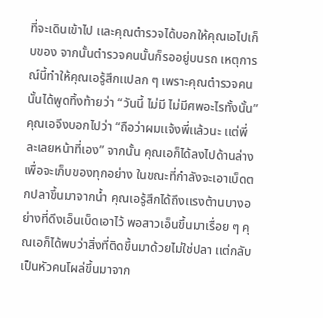ที่จะเดินเข้าไป เเละคุณตำรวจได้บอกให้คุณเอไปเก็บของ จากนั้นตำรวจคนนั้นก็รออยู่บนรถ เหตุการณ์นี้ทำให้คุณเอรู้สึกเเปลก ๆ เพราะคุณตำรวจคนนั้นได้พูดทิ้งท้ายว่า “วันนี้ ไม่มี ไม่มีศพอะไรทั้งนั้น” คุณเอจึงบอกไปว่า “ถือว่าผมเเจ้งพี่เเล้วนะ เเต่พี่ละเลยหน้าที่เอง” จากนั้น คุณเอก็ได้ลงไปด้านล่างเพื่อจะเก็บของทุกอย่าง ในขณะที่กำลังจะเอาเบ็ดตกปลาขึ้นมาจากน้ำ คุณเอรู้สึกได้ถึงเเรงต้านบางอย่างที่ดึงเอ็นเบ็ดเอาไว้ พอสาวเอ็นขึ้นมาเรื่อย ๆ คุณเอก็ได้พบว่าสิ่งที่ติดขึ้นมาด้วยไม่ใช่ปลา เเต่กลับเป็นหัวคนโผล่ขึ้นมาจาก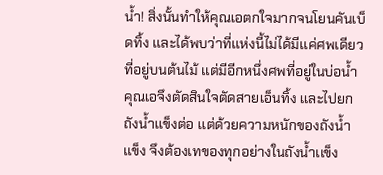น้ำ! สิ่งนั้นทำให้คุณเอตกใจมากจนโยนคันเบ็ดทิ้ง เเละได้พบว่าที่เเห่งนี้ไม่ได้มีเเค่ศพเดียวที่อยู่บนต้นไม้ เเต่มีอีกหนึ่งศพที่อยู่ในบ่อน้ำ คุณเอจึงตัดสินใจตัดสายเอ็นทิ้ง เเละไปยกถังน้ำเเข็งต่อ เเต่ด้วยความหนักของถังน้ำเเข็ง จึงต้องเทของทุกอย่างในถังน้ำเเข็ง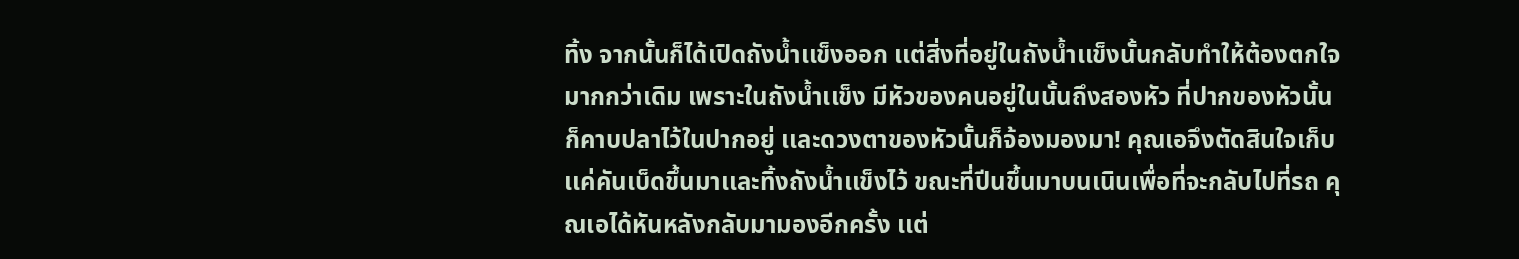ทิ้ง จากนั้นก็ได้เปิดถังน้ำเเข็งออก เเต่สิ่งที่อยู่ในถังน้ำเเข็งนั้นกลับทำให้ต้องตกใจมากกว่าเดิม เพราะในถังน้ำเเข็ง มีหัวของคนอยู่ในนั้นถึงสองหัว ที่ปากของหัวนั้นก็คาบปลาไว้ในปากอยู่ เเละดวงตาของหัวนั้นก็จ้องมองมา! คุณเอจึงตัดสินใจเก็บเเค่คันเบ็ดขึ้นมาเเละทิ้งถังน้ำเเข็งไว้ ขณะที่ปีนขึ้นมาบนเนินเพื่อที่จะกลับไปที่รถ คุณเอได้หันหลังกลับมามองอีกครั้ง เเต่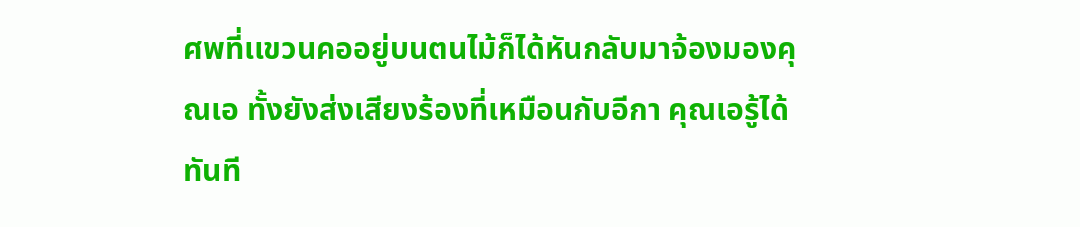ศพที่เเขวนคออยู่บนตนไม้ก็ได้หันกลับมาจ้องมองคุณเอ ทั้งยังส่งเสียงร้องที่เหมือนกับอีกา คุณเอรู้ได้ทันที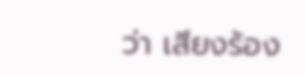ว่า เสียงร้อง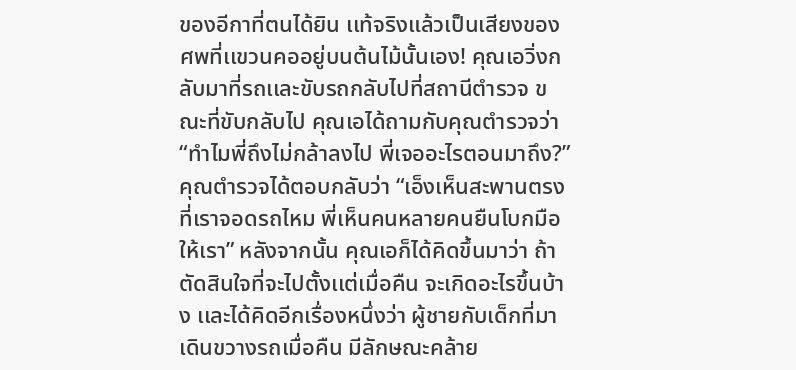ของอีกาที่ตนได้ยิน เเท้จริงแล้วเป็นเสียงของศพที่เเขวนคออยู่บนต้นไม้นั้นเอง! คุณเอวิ่งกลับมาที่รถเเละขับรถกลับไปที่สถานีตำรวจ ขณะที่ขับกลับไป คุณเอได้ถามกับคุณตำรวจว่า “ทำไมพี่ถึงไม่กล้าลงไป พี่เจออะไรตอนมาถึง?” คุณตำรวจได้ตอบกลับว่า “เอ็งเห็นสะพานตรงที่เราจอดรถไหม พี่เห็นคนหลายคนยืนโบกมือให้เรา” หลังจากนั้น คุณเอก็ได้คิดขึ้นมาว่า ถ้าตัดสินใจที่จะไปตั้งเเต่เมื่อคืน จะเกิดอะไรขึ้นบ้าง เเละได้คิดอีกเรื่องหนึ่งว่า ผู้ชายกับเด็กที่มาเดินขวางรถเมื่อคืน มีลักษณะคล้าย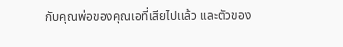กับคุณพ่อของคุณเอที่เสียไปเเล้ว เเละตัวของ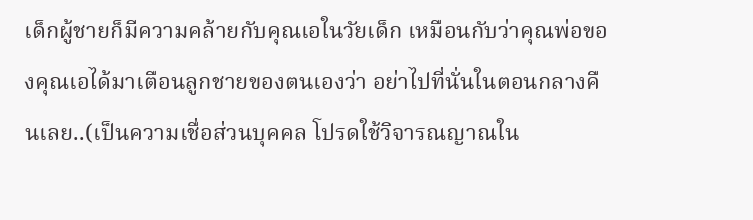เด็กผู้ชายก็มีความคล้ายกับคุณเอในวัยเด็ก เหมือนกับว่าคุณพ่อของคุณเอได้มาเตือนลูกชายของตนเองว่า อย่าไปที่นั่นในตอนกลางคืนเลย..(เป็นความเชื่อส่วนบุคคล โปรดใช้วิจารณญาณใน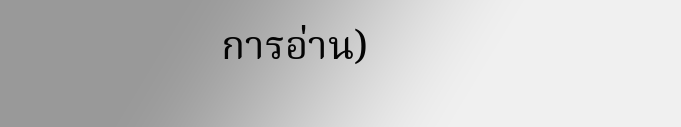การอ่าน)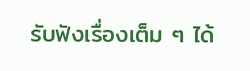รับฟังเรื่องเต็ม ๆ ได้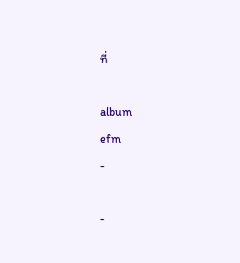ที่

album
efm
-

-